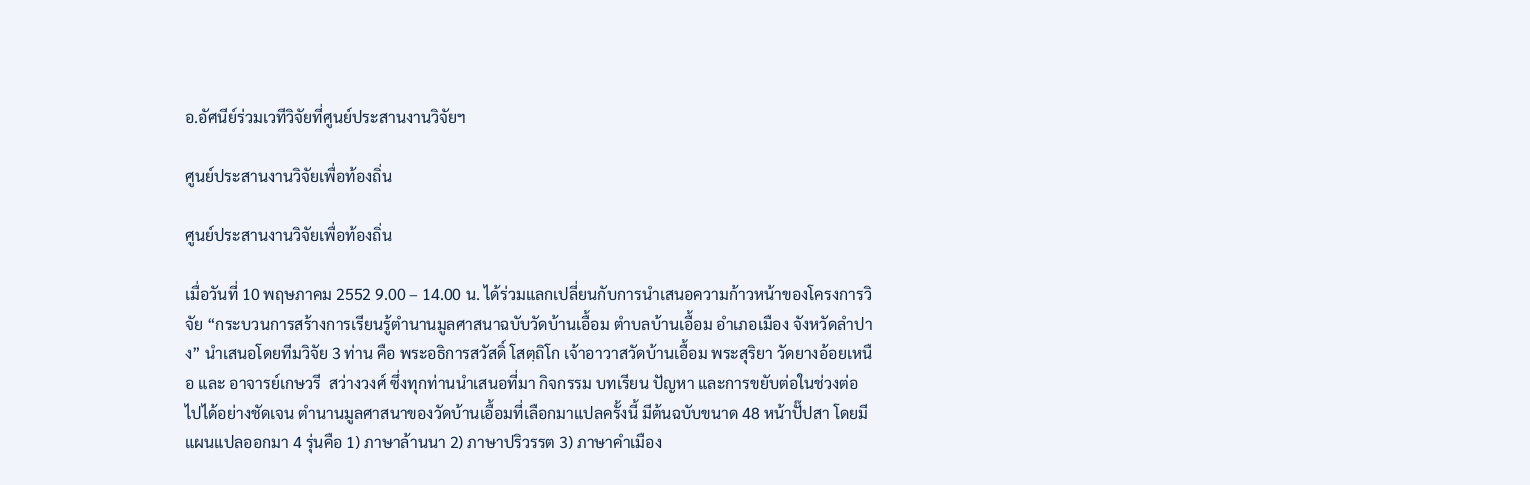อ.อัศนีย์ร่วมเวทีวิจัยที่ศูนย์ประสานงานวิจัยฯ

ศูนย์ประสานงานวิจัยเพื่อท้องถิ่น

ศูนย์ประสานงานวิจัยเพื่อท้องถิ่น

เมื่อวันที่ 10 พฤษภาคม 2552 9.00 – 14.00 น. ได้ร่วมแลกเปลี่ยนกับการนำเสนอความก้าวหน้าของโครงการวิจัย “กระบวนการสร้างการเรียนรู้ตำนานมูลศาสนาฉบับวัดบ้านเอื้อม ตำบลบ้านเอื้อม อำเภอเมือง จังหวัดลำปาง” นำเสนอโดยทีมวิจัย 3 ท่าน คือ พระอธิการสวัสดิ์ โสตฺถิโก เจ้าอาวาสวัดบ้านเอื้อม พระสุริยา วัดยางอ้อยเหนือ และ อาจารย์เกษวรี  สว่างวงศ์ ซึ่งทุกท่านนำเสนอที่มา กิจกรรม บทเรียน ปัญหา และการขยับต่อในช่วงต่อไปได้อย่างชัดเจน ตำนานมูลศาสนาของวัดบ้านเอื้อมที่เลือกมาแปลครั้งนี้ มีต้นฉบับขนาด 48 หน้าปั๊ปสา โดยมีแผนแปลออกมา 4 รุ่นคือ 1) ภาษาล้านนา 2) ภาษาปริวรรต 3) ภาษาคำเมือง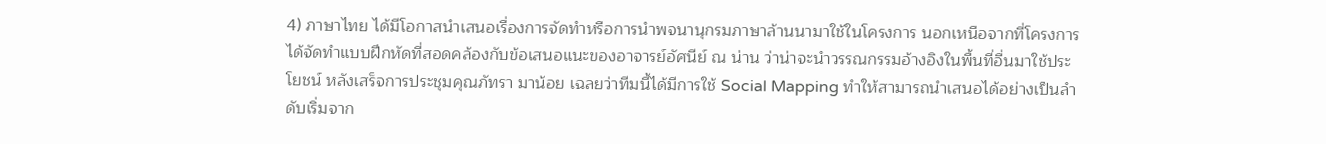4) ภาษาไทย ได้มีโอกาสนำเสนอเรื่องการจัดทำหรือการนำพจนานุกรมภาษาล้านนามาใช้ในโครงการ นอกเหนือจากที่โครงการได้จัดทำแบบฝึกหัดที่สอดคล้องกับข้อเสนอแนะของอาจารย์อัศนีย์ ณ น่าน ว่าน่าจะนำวรรณกรรมอ้างอิงในพื้นที่อื่นมาใช้ประโยชน์ หลังเสร็จการประชุมคุณภัทรา มาน้อย เฉลยว่าทีมนี้ได้มีการใช้ Social Mapping ทำให้สามารถนำเสนอได้อย่างเป็นลำดับเริ่มจาก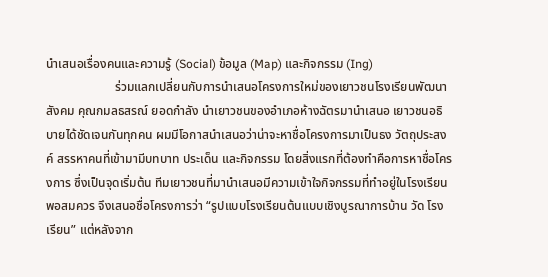นำเสนอเรื่องคนและความรู้ (Social) ข้อมูล (Map) และกิจกรรม (Ing)
                      ร่วมแลกเปลี่ยนกับการนำเสนอโครงการใหม่ของเยาวชนโรงเรียนพัฒนาสังคม คุณกมลธสรณ์ ยอดกำลัง นำเยาวชนของอำเภอห้างฉัตรมานำเสนอ เยาวชนอธิบายได้ชัดเจนกันทุกคน ผมมีโอกาสนำเสนอว่าน่าจะหาชื่อโครงการมาเป็นธง วัตถุประสงค์ สรรหาคนที่เข้ามามีบทบาท ประเด็น และกิจกรรม โดยสิ่งแรกที่ต้องทำคือการหาชื่อโครงการ ซึ่งเป็นจุดเริ่มต้น ทีมเยาวชนที่มานำเสนอมีความเข้าใจกิจกรรมที่ทำอยู่ในโรงเรียนพอสมควร จึงเสนอชื่อโครงการว่า “รูปแบบโรงเรียนต้นแบบเชิงบูรณาการบ้าน วัด โรงเรียน” แต่หลังจาก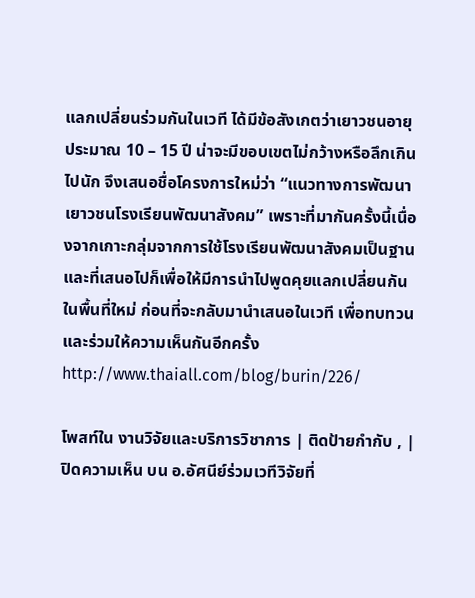แลกเปลี่ยนร่วมกันในเวที ได้มีข้อสังเกตว่าเยาวชนอายุประมาณ 10 – 15 ปี น่าจะมีขอบเขตไม่กว้างหรือลึกเกินไปนัก จึงเสนอชื่อโครงการใหม่ว่า “แนวทางการพัฒนาเยาวชนโรงเรียนพัฒนาสังคม” เพราะที่มากันครั้งนี้เนื่องจากเกาะกลุ่มจากการใช้โรงเรียนพัฒนาสังคมเป็นฐาน และที่เสนอไปก็เพื่อให้มีการนำไปพูดคุยแลกเปลี่ยนกันในพื้นที่ใหม่ ก่อนที่จะกลับมานำเสนอในเวที เพื่อทบทวนและร่วมให้ความเห็นกันอีกครั้ง
http://www.thaiall.com/blog/burin/226/

โพสท์ใน งานวิจัยและบริการวิชาการ | ติดป้ายกำกับ , | ปิดความเห็น บน อ.อัศนีย์ร่วมเวทีวิจัยที่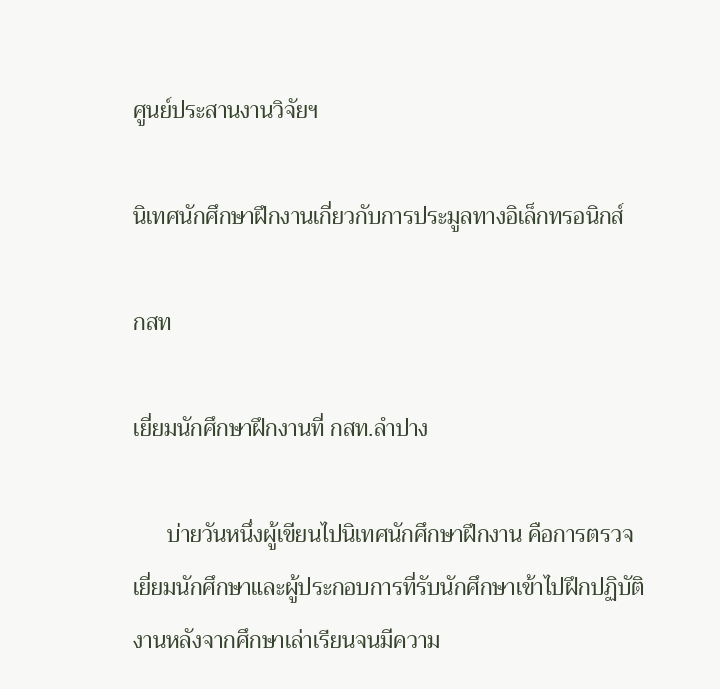ศูนย์ประสานงานวิจัยฯ

นิเทศนักศึกษาฝึกงานเกี่ยวกับการประมูลทางอิเล็กทรอนิกส์

กสท

เยี่ยมนักศึกษาฝึกงานที่ กสท.ลำปาง

      บ่ายวันหนึ่งผู้เขียนไปนิเทศนักศึกษาฝึกงาน คือการตรวจเยี่ยมนักศึกษาและผู้ประกอบการที่รับนักศึกษาเข้าไปฝึกปฏิบัติงานหลังจากศึกษาเล่าเรียนจนมีความ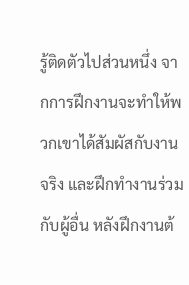รู้ติดตัวไปส่วนหนึ่ง จากการฝึกงานจะทำให้พวกเขาได้สัมผัสกับงานจริง และฝึกทำงานร่วมกับผู้อื่น หลังฝึกงานต้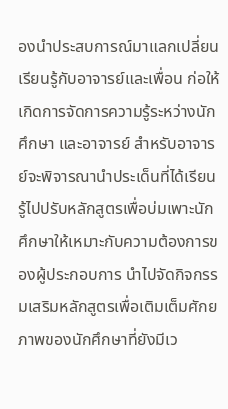องนำประสบการณ์มาแลกเปลี่ยนเรียนรู้กับอาจารย์และเพื่อน ก่อให้เกิดการจัดการความรู้ระหว่างนักศึกษา และอาจารย์ สำหรับอาจารย์จะพิจารณานำประเด็นที่ได้เรียนรู้ไปปรับหลักสูตรเพื่อบ่มเพาะนักศึกษาให้เหมาะกับความต้องการของผู้ประกอบการ นำไปจัดกิจกรรมเสริมหลักสูตรเพื่อเติมเต็มศักยภาพของนักศึกษาที่ยังมีเว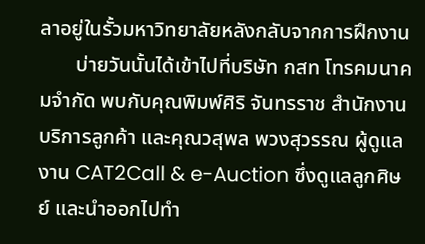ลาอยู่ในรั้วมหาวิทยาลัยหลังกลับจากการฝึกงาน
       บ่ายวันนั้นได้เข้าไปที่บริษัท กสท โทรคมนาคมจำกัด พบกับคุณพิมพ์ศิริ จันทรราช สำนักงานบริการลูกค้า และคุณวสุพล พวงสุวรรณ ผู้ดูแลงาน CAT2Call & e-Auction ซึ่งดูแลลูกศิษย์ และนำออกไปทำ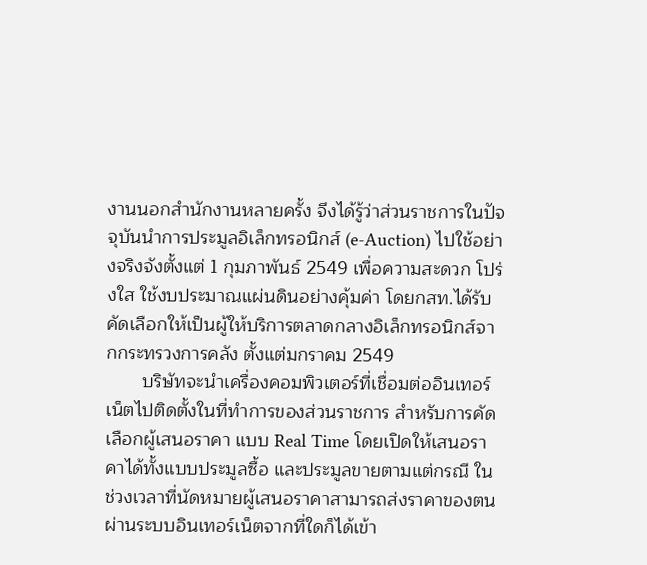งานนอกสำนักงานหลายครั้ง จึงได้รู้ว่าส่วนราชการในปัจจุบันนำการประมูลอิเล็กทรอนิกส์ (e-Auction) ไปใช้อย่างจริงจังตั้งแต่ 1 กุมภาพันธ์ 2549 เพื่อความสะดวก โปร่งใส ใช้งบประมาณแผ่นดินอย่างคุ้มค่า โดยกสท.ได้รับคัดเลือกให้เป็นผู้ให้บริการตลาดกลางอิเล็กทรอนิกส์จากกระทรวงการคลัง ตั้งแต่มกราคม 2549
       บริษัทจะนำเครื่องคอมพิวเตอร์ที่เชื่อมต่ออินเทอร์เน็ตไปติดตั้งในที่ทำการของส่วนราชการ สำหรับการคัดเลือกผู้เสนอราคา แบบ Real Time โดยเปิดให้เสนอราคาได้ทั้งแบบประมูลซื้อ และประมูลขายตามแต่กรณี ในช่วงเวลาที่นัดหมายผู้เสนอราคาสามารถส่งราคาของตนผ่านระบบอินเทอร์เน็ตจากที่ใดก็ได้เข้า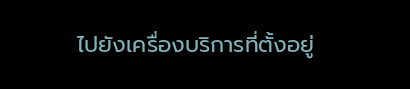ไปยังเครื่องบริการที่ตั้งอยู่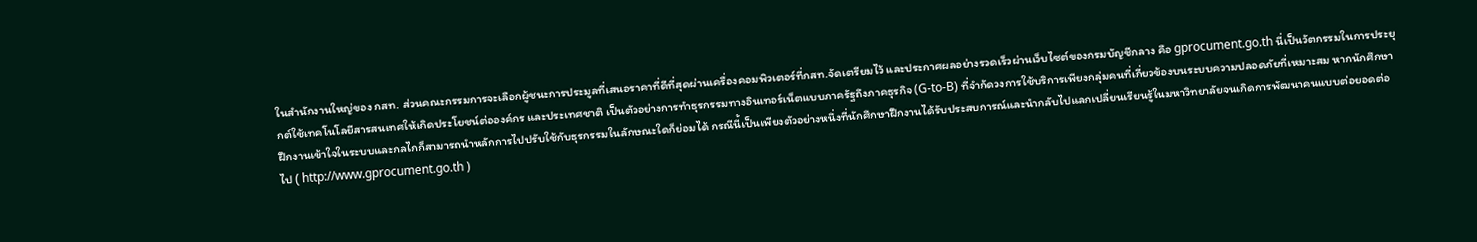ในสำนักงานใหญ่ของ กสท. ส่วนคณะกรรมการจะเลือกผู้ชนะการประมูลที่เสนอราคาที่ดีที่สุดผ่านเครื่องคอมพิวเตอร์ที่กสท.จัดเตรียมไว้ และประกาศผลอย่างรวดเร็วผ่านเว็บไซต์ของกรมบัญชีกลาง คือ gprocument.go.th นี่เป็นวัตกรรมในการประยุกต์ใช้เทคโนโลยีสารสนเทศให้เกิดประโยชน์ต่อองค์กร และประเทศชาติ เป็นตัวอย่างการทำธุรกรรมทางอินเทอร์เน็ตแบบภาครัฐถึงภาคธุรกิจ (G-to-B) ที่จำกัดวงการใช้บริการเพียงกลุ่มคนที่เกี่ยวข้องบนระบบความปลอดภัยที่เหมาะสม หากนักศึกษาฝึกงานเข้าใจในระบบและกลไกก็สามารถนำหลักการไปปรับใช้กับธุรกรรมในลักษณะใดก็ย่อมได้ กรณีนี้เป็นเพียงตัวอย่างหนึ่งที่นักศึกษาฝึกงานได้รับประสบการณ์และนำกลับไปแลกเปลี่ยนเรียนรู้ในมหาวิทยาลัยจนเกิดการพัฒนาคนแบบต่อยอดต่อไป ( http://www.gprocument.go.th )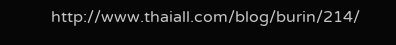http://www.thaiall.com/blog/burin/214/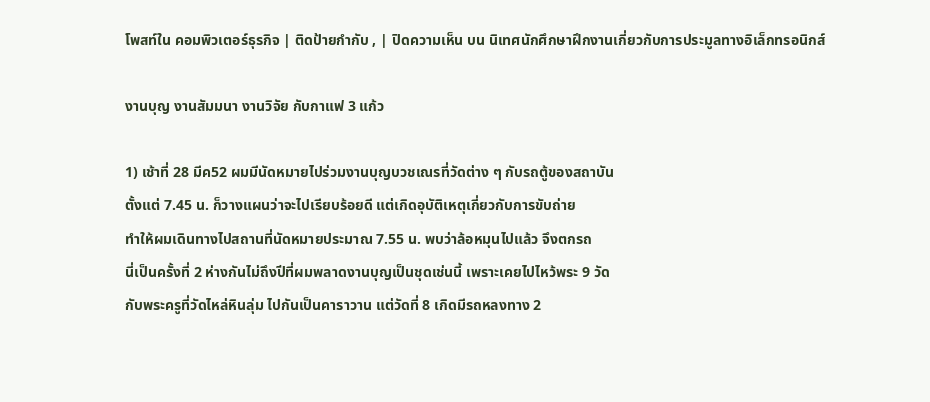โพสท์ใน คอมพิวเตอร์ธุรกิจ | ติดป้ายกำกับ , | ปิดความเห็น บน นิเทศนักศึกษาฝึกงานเกี่ยวกับการประมูลทางอิเล็กทรอนิกส์

งานบุญ งานสัมมนา งานวิจัย กับกาแฟ 3 แก้ว

1) เช้าที่ 28 มีค52 ผมมีนัดหมายไปร่วมงานบุญบวชเณรที่วัดต่าง ๆ กับรถตู้ของสถาบัน
ตั้งแต่ 7.45 น. ก็วางแผนว่าจะไปเรียบร้อยดี แต่เกิดอุบัติเหตุเกี่ยวกับการขับถ่าย
ทำให้ผมเดินทางไปสถานที่นัดหมายประมาณ 7.55 น. พบว่าล้อหมุนไปแล้ว จึงตกรถ
นี่เป็นครั้งที่ 2 ห่างกันไม่ถึงปีที่ผมพลาดงานบุญเป็นชุดเช่นนี้ เพราะเคยไปไหว้พระ 9 วัด
กับพระครูที่วัดไหล่หินลุ่ม ไปกันเป็นคาราวาน แต่วัดที่ 8 เกิดมีรถหลงทาง 2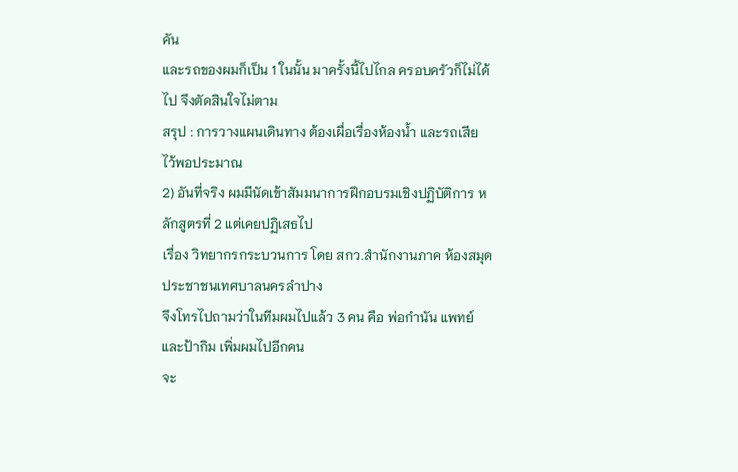คัน
และรถของผมก็เป็น 1 ในนั้น มาครั้งนี้ไปไกล ครอบครัวก็ไม่ได้ไป จึงตัดสินใจไม่ตาม
สรุป : การวางแผนเดินทาง ต้องเผื่อเรื่องห้องน้ำ และรถเสีย ไว้พอประมาณ
2) อันที่จริง ผมมีนัดเข้าสัมมนาการฝึกอบรมเชิงปฏิบัติการ หลักสูตรที่ 2 แต่เคยปฏิเสธไป
เรื่อง วิทยากรกระบวนการ โดย สกว.สำนักงานภาค ห้องสมุดประชาชนเทศบาลนครลำปาง
จึงโทรไปถามว่าในทีมผมไปแล้ว 3 คน คือ พ่อกำนัน แพทย์ และป้ากิม เพิ่มผมไปอีกคน
จะ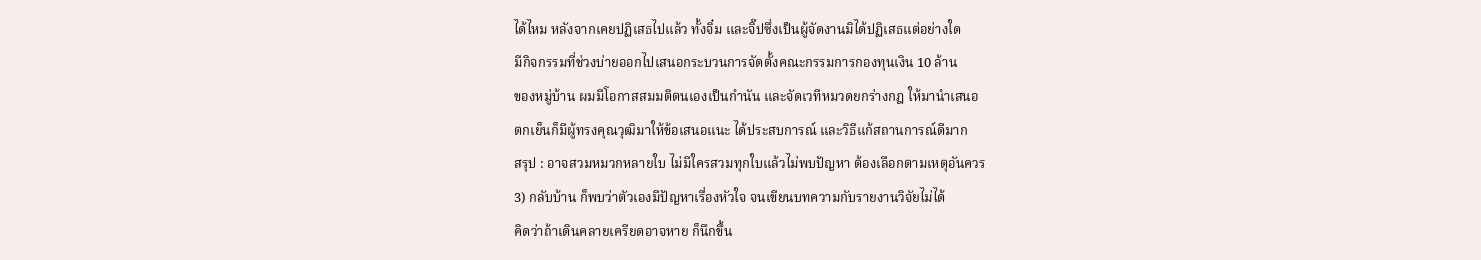ได้ไหม หลังจากเคยปฏิเสธไปแล้ว ทั้งจิ๋ม และจิ๊ปซึ่งเป็นผู้จัดงานมิได้ปฏิเสธแต่อย่างใด
มีกิจกรรมที่ช่วงบ่ายออกไปเสนอกระบวนการจัดตั้งคณะกรรมการกองทุนเงิน 10 ล้าน
ของหมู่บ้าน ผมมีโอกาสสมมติตนเองเป็นกำนัน และจัดเวทีหมวดยกร่างกฎ ให้มานำเสนอ
ตกเย็นก็มีผู้ทรงคุณวุฒิมาให้ข้อเสนอแนะ ได้ประสบการณ์ และวิธีแก้สถานการณ์ดีมาก
สรุป : อาจสวมหมวกหลายใบ ไม่มีใครสวมทุกใบแล้วไม่พบปัญหา ต้องเลือกตามเหตุอันควร
3) กลับบ้าน ก็พบว่าตัวเองมีปัญหาเรื่องหัวใจ จนเขียนบทความกับรายงานวิจัยไม่ได้
คิดว่าถ้าเดินคลายเครียดอาจหาย ก็นึกขึ้น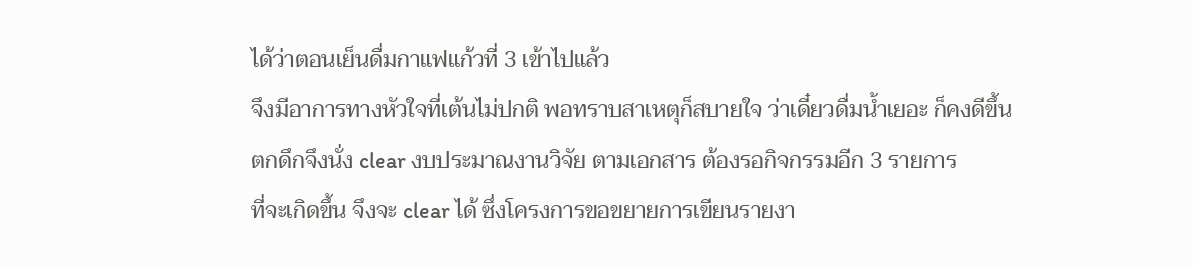ได้ว่าตอนเย็นดื่มกาแฟแก้วที่ 3 เข้าไปแล้ว
จึงมีอาการทางหัวใจที่เต้นไม่ปกติ พอทราบสาเหตุก็สบายใจ ว่าเดี๋ยวดื่มน้ำเยอะ ก็คงดีขึ้น
ตกดึกจึงนั่ง clear งบประมาณงานวิจัย ตามเอกสาร ต้องรอกิจกรรมอีก 3 รายการ
ที่จะเกิดขึ้น จึงจะ clear ได้ ซึ่งโครงการขอขยายการเขียนรายงา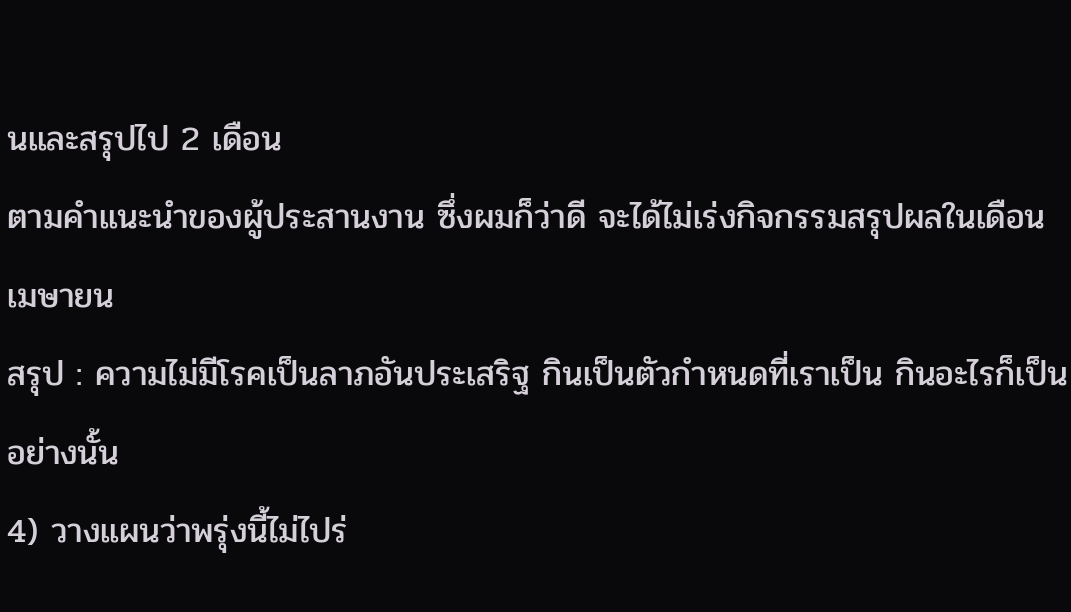นและสรุปไป 2 เดือน
ตามคำแนะนำของผู้ประสานงาน ซึ่งผมก็ว่าดี จะได้ไม่เร่งกิจกรรมสรุปผลในเดือนเมษายน
สรุป : ความไม่มีโรคเป็นลาภอันประเสริฐ กินเป็นตัวกำหนดที่เราเป็น กินอะไรก็เป็นอย่างนั้น
4) วางแผนว่าพรุ่งนี้ไม่ไปร่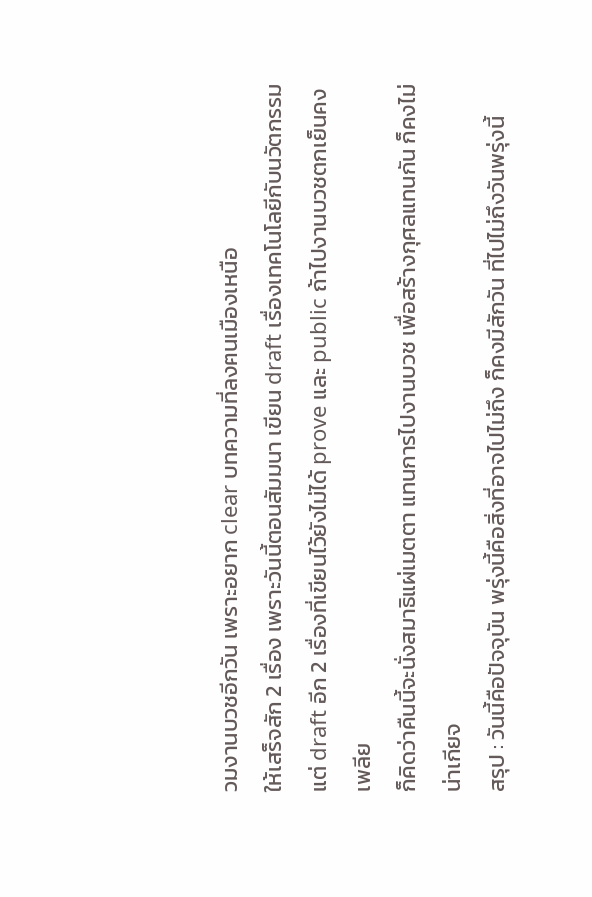วมงานบวชอีกวัน เพราะอยาก clear บทความที่ลงฅนเมืองเหนือ
ให้เสร็จสัก 2 เรื่อง เพราะวันนี้ตอนสัมมนา เขียน draft เรื่องเทคโนโลยีกับนวัตกรรม
แต่ draft อีก 2 เรื่องที่เขียนไว้ยังไม่ได้ prove และ public ถ้าไปงานบวชตกเย็นคงเพลีย
ก็คิดว่าคืนนี้จะนั่งสมาธิแผ่เมตตา แทนการไปงานบวช เพื่อสร้างกุศลแทนกัน ก็คงไม่น่าเกียจ
สรุป : วันนี้คือปัจจุบัน พรุ่งนี้คือสิ่งที่อาจไปไม่ถึง ก็คงมีสักวัน ที่ไปไม่ถึงวันพรุ่งนี้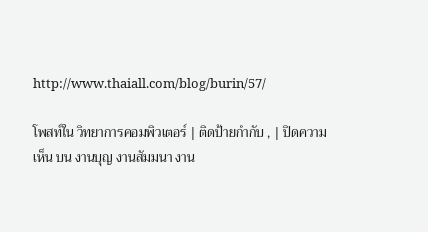http://www.thaiall.com/blog/burin/57/

โพสท์ใน วิทยาการคอมพิวเตอร์ | ติดป้ายกำกับ , | ปิดความเห็น บน งานบุญ งานสัมมนา งาน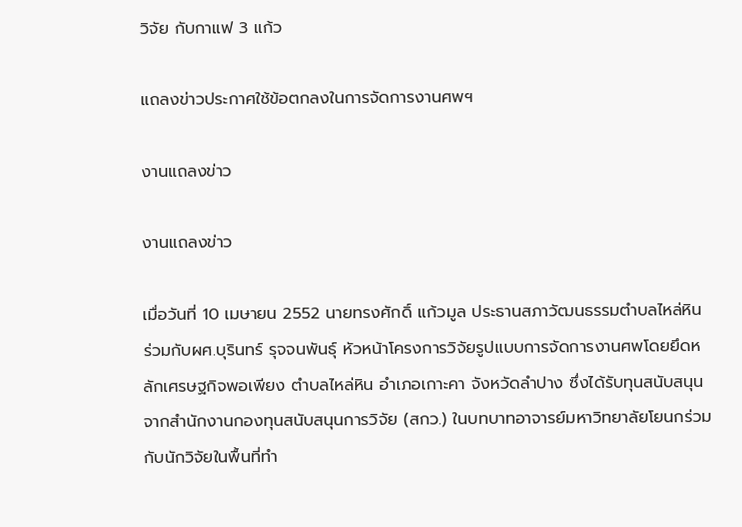วิจัย กับกาแฟ 3 แก้ว

แถลงข่าวประกาศใช้ข้อตกลงในการจัดการงานศพฯ

งานแถลงข่าว

งานแถลงข่าว

เมื่อวันที่ 10 เมษายน 2552 นายทรงศักดิ์ แก้วมูล ประธานสภาวัฒนธรรมตำบลไหล่หิน ร่วมกับผศ.บุรินทร์ รุจจนพันธุ์ หัวหน้าโครงการวิจัยรูปแบบการจัดการงานศพโดยยึดหลักเศรษฐกิจพอเพียง ตำบลไหล่หิน อำเภอเกาะคา จังหวัดลำปาง ซึ่งได้รับทุนสนับสนุนจากสำนักงานกองทุนสนับสนุนการวิจัย (สกว.) ในบทบาทอาจารย์มหาวิทยาลัยโยนกร่วมกับนักวิจัยในพื้นที่ทำ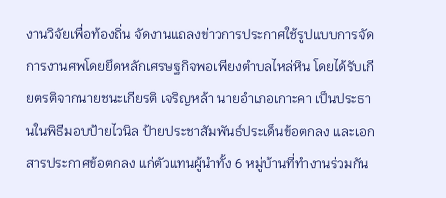งานวิจัยเพื่อท้องถิ่น จัดงานแถลงข่าวการประกาศใช้รูปแบบการจัดการงานศพโดยยึดหลักเศรษฐกิจพอเพียงตำบลไหล่หิน โดยได้รับเกียตรติจากนายชนะเกียรติ เจริญหล้า นายอำเภอเกาะคา เป็นประธานในพิธีมอบป้ายไวนิล ป้ายประชาสัมพันธ์ประเด็นข้อตกลง และเอกสารประกาศข้อตกลง แก่ตัวแทนผู้นำทั้ง 6 หมู่บ้านที่ทำงานร่วมกัน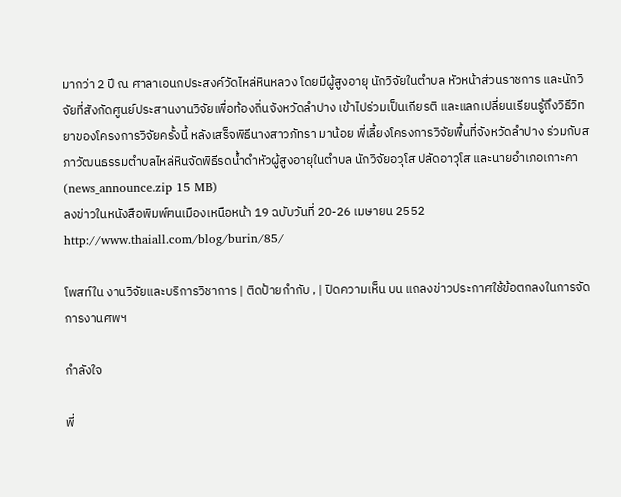มากว่า 2 ปี ณ ศาลาเอนกประสงค์วัดไหล่หินหลวง โดยมีผู้สูงอายุ นักวิจัยในตำบล หัวหน้าส่วนราชการ และนักวิจัยที่สังกัดศูนย์ประสานงานวิจัยเพื่อท้องถิ่นจังหวัดลำปาง เข้าไปร่วมเป็นเกียรติ และแลกเปลี่ยนเรียนรู้ถึงวิธีวิทยาของโครงการวิจัยครั้งนี้ หลังเสร็จพิธีนางสาวภัทรา มาน้อย พี่เลี้ยงโครงการวิจัยพื้นที่จังหวัดลำปาง ร่วมกับสภาวัฒนธรรมตำบลไหล่หินจัดพิธีรดน้ำดำหัวผู้สูงอายุในตำบล นักวิจัยอวุโส ปลัดอาวุโส และนายอำเภอเกาะคา (news_announce.zip 15 MB)
ลงข่าวในหนังสือพิมพ์ฅนเมืองเหนือหน้า 19 ฉบับวันที่ 20-26 เมษายน 2552
http://www.thaiall.com/blog/burin/85/

โพสท์ใน งานวิจัยและบริการวิชาการ | ติดป้ายกำกับ , | ปิดความเห็น บน แถลงข่าวประกาศใช้ข้อตกลงในการจัดการงานศพฯ

กำลังใจ

พี่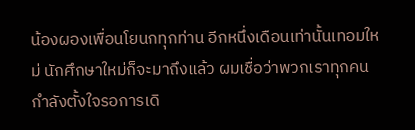น้องผองเพื่อนโยนกทุกท่าน อีกหนึ่งเดือนเท่านั้นเทอมใหม่ นักศึกษาใหม่ก็จะมาถึงแล้ว ผมเชื่อว่าพวกเราทุกคนกำลังตั้งใจรอการเดิ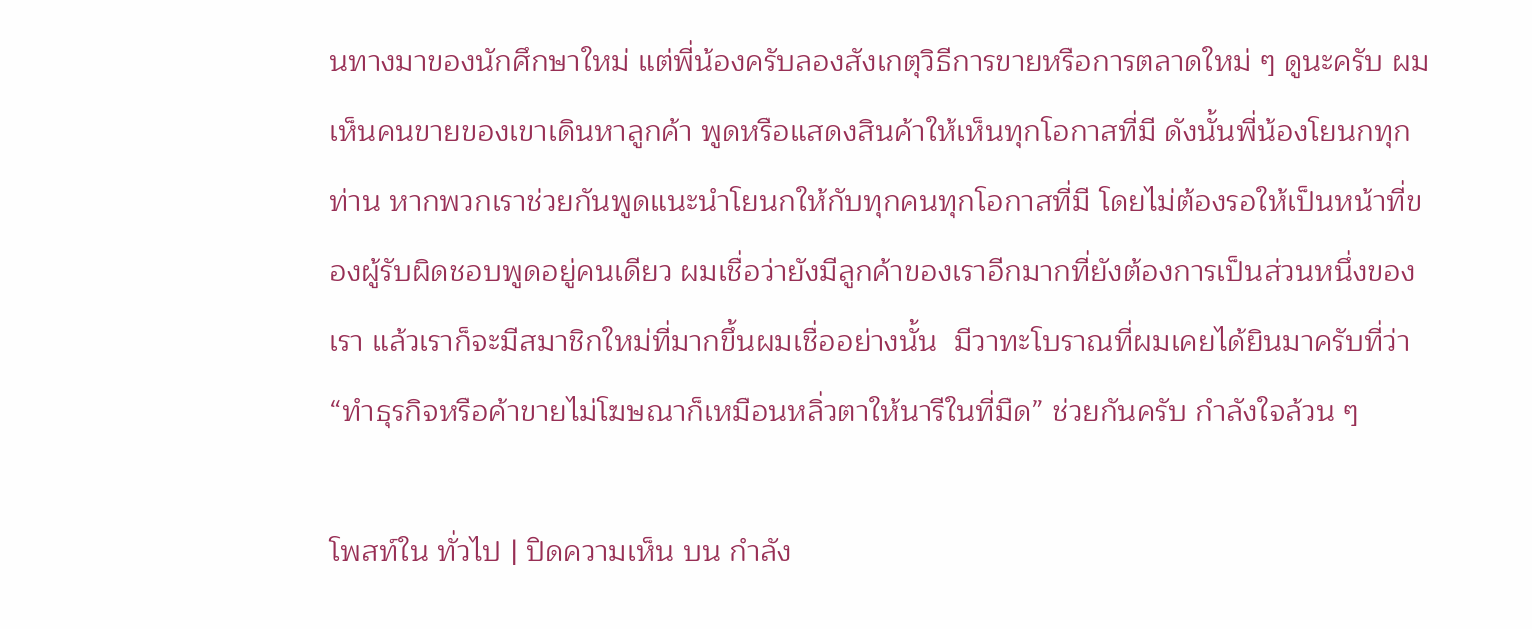นทางมาของนักศึกษาใหม่ แต่พี่น้องครับลองสังเกตุวิธีการขายหรือการตลาดใหม่ ๆ ดูนะครับ ผมเห็นคนขายของเขาเดินหาลูกค้า พูดหรือแสดงสินค้าให้เห็นทุกโอกาสที่มี ดังนั้นพี่น้องโยนกทุกท่าน หากพวกเราช่วยกันพูดแนะนำโยนกให้กับทุกคนทุกโอกาสที่มี โดยไม่ต้องรอให้เป็นหน้าที่ของผู้รับผิดชอบพูดอยู่คนเดียว ผมเชื่อว่ายังมีลูกค้าของเราอีกมากที่ยังต้องการเป็นส่วนหนึ่งของเรา แล้วเราก็จะมีสมาชิกใหม่ที่มากขึ้นผมเชื่ออย่างนั้น  มีวาทะโบราณที่ผมเคยได้ยินมาครับที่ว่า “ทำธุรกิจหรือค้าขายไม่โฆษณาก็เหมือนหลิ่วตาให้นารีในที่มืด” ช่วยกันครับ กำลังใจล้วน ๆ

โพสท์ใน ทั่วไป | ปิดความเห็น บน กำลัง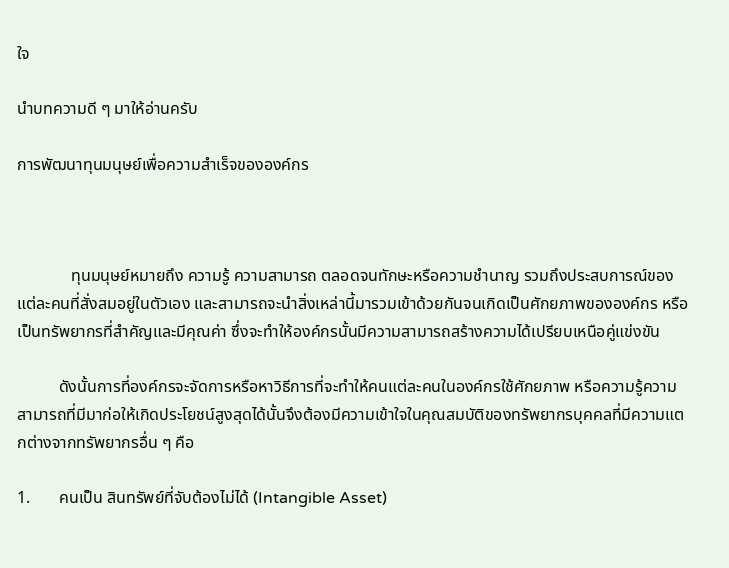ใจ

นำบทความดี ๆ มาให้อ่านครับ

การพัฒนาทุนมนุษย์เพื่อความสำเร็จขององค์กร



             ทุนมนุษย์หมายถึง ความรู้ ความสามารถ ตลอดจนทักษะหรือความชำนาญ รวมถึงประสบการณ์ของแต่ละคนที่สั่งสมอยู่ในตัวเอง และสามารถจะนำสิ่งเหล่านี้มารวมเข้าด้วยกันจนเกิดเป็นศักยภาพขององค์กร หรือเป็นทรัพยากรที่สำคัญและมีคุณค่า ซึ่งจะทำให้องค์กรนั้นมีความสามารถสร้างความได้เปรียบเหนือคู่แข่งขัน

          ดังนั้นการที่องค์กรจะจัดการหรือหาวิธีการที่จะทำให้คนแต่ละคนในองค์กรใช้ศักยภาพ หรือความรู้ความสามารถที่มีมาก่อให้เกิดประโยชน์สูงสุดได้นั้นจึงต้องมีความเข้าใจในคุณสมบัติของทรัพยากรบุคคลที่มีความแตกต่างจากทรัพยากรอื่น ๆ คือ

1.       คนเป็น สินทรัพย์ที่จับต้องไม่ได้ (Intangible Asset)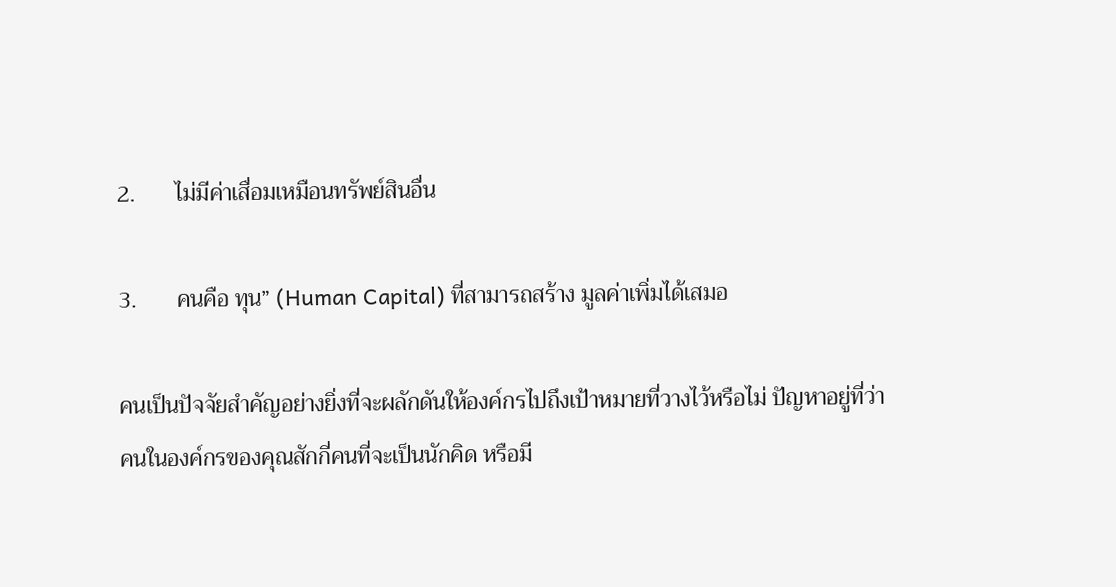2.       ไม่มีค่าเสื่อมเหมือนทรัพย์สินอื่น

3.       คนคือ ทุน” (Human Capital) ที่สามารถสร้าง มูลค่าเพิ่มได้เสมอ

คนเป็นปัจจัยสำคัญอย่างยิ่งที่จะผลักดันให้องค์กรไปถึงเป้าหมายที่วางไว้หรือไม่ ปัญหาอยู่ที่ว่าคนในองค์กรของคุณสักกี่คนที่จะเป็นนักคิด หรือมี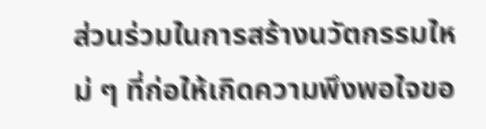ส่วนร่วมในการสร้างนวัตกรรมใหม่ ๆ ที่ก่อให้เกิดความพึงพอใจขอ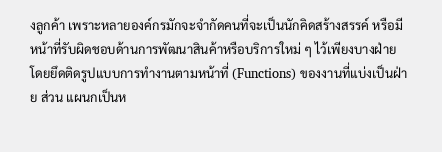งลูกค้า เพราะหลายองค์กรมักจะจำกัดคนที่จะเป็นนักคิดสร้างสรรค์ หรือมีหน้าที่รับผิดชอบด้านการพัฒนาสินค้าหรือบริการใหม่ ๆ ไว้เพียงบางฝ่าย โดยยึดติดรูปแบบการทำงานตามหน้าที่ (Functions) ของงานที่แบ่งเป็นฝ่าย ส่วน แผนกเป็นห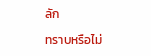ลัก

ทราบหรือไม่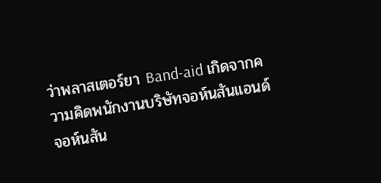ว่าพลาสเตอร์ยา Band-aid เกิดจากความคิดพนักงานบริษัทจอห์นสันแอนด์จอห์นสัน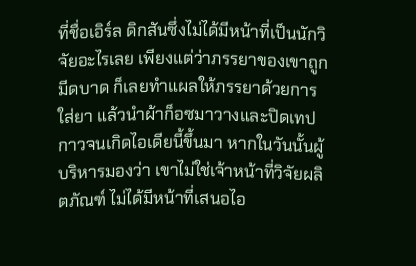ที่ชื่อเอิร์ล ดิกสันซึ่งไม่ได้มีหน้าที่เป็นนักวิจัยอะไรเลย เพียงแต่ว่าภรรยาของเขาถูกมีดบาด ก็เลยทำแผลให้ภรรยาด้วยการใส่ยา แล้วนำผ้าก็อซมาวางและปิดเทปกาวจนเกิดไอเดียนี้ขึ้นมา หากในวันนั้นผู้บริหารมองว่า เขาไม่ใช่เจ้าหน้าที่วิจัยผลิตภัณฑ์ ไม่ได้มีหน้าที่เสนอไอ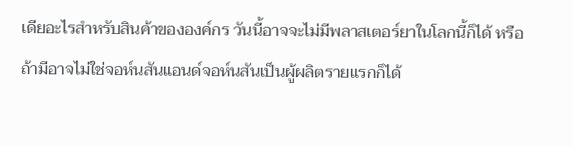เดียอะไรสำหรับสินค้าขององค์กร วันนี้อาจจะไม่มีพลาสเตอร์ยาในโลกนี้ก็ได้ หรือถ้ามีอาจไม่ใช่จอห์นสันแอนด์จอห์นสันเป็นผู้ผลิตรายแรกก็ได้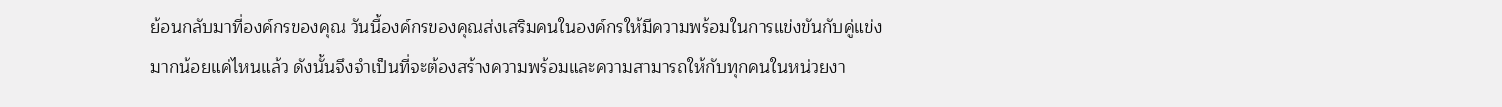ย้อนกลับมาที่องค์กรของคุณ วันนี้องค์กรของคุณส่งเสริมคนในองค์กรให้มีความพร้อมในการแข่งขันกับคู่แข่งมากน้อยแค่ไหนแล้ว ดังนั้นจึงจำเป็นที่จะต้องสร้างความพร้อมและความสามารถให้กับทุกคนในหน่วยงา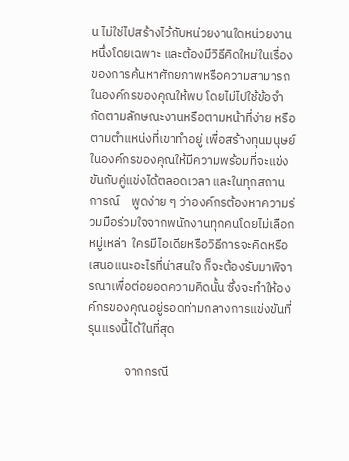น ไม่ใช่ไปสร้างไว้กับหน่วยงานใดหน่วยงานหนึ่งโดยเฉพาะ และต้องมีวิธีคิดใหม่ในเรื่องของการค้นหาศักยภาพหรือความสามารถในองค์กรของคุณให้พบ โดยไม่ไปใช้ข้อจำกัดตามลักษณะงานหรือตามหน้าที่ง่าย หรือตามตำแหน่งที่เขาทำอยู่ เพื่อสร้างทุนมนุษย์ในองค์กรของคุณให้มีความพร้อมที่จะแข่งขันกับคู่แข่งได้ตลอดเวลา และในทุกสถานการณ์    พูดง่าย ๆ ว่าองค์กรต้องหาความร่วมมือร่วมใจจากพนักงานทุกคนโดยไม่เลือกหมู่เหล่า  ใครมีไอเดียหรือวิธีการจะคิดหรือเสนอแนะอะไรที่น่าสนใจ ก็จะต้องรับมาพิจารณาเพื่อต่อยอดความคิดนั้น ซึ่งจะทำให้องค์กรของคุณอยู่รอดท่ามกลางการแข่งขันที่รุนแรงนี้ได้ในที่สุด

             จากกรณี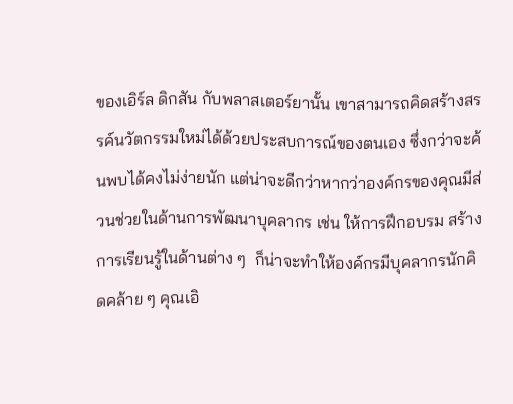ของเอิร์ล ดิกสัน กับพลาสเตอร์ยานั้น เขาสามารถคิดสร้างสรรค์นวัตกรรมใหม่ได้ด้วยประสบการณ์ของตนเอง ซึ่งกว่าจะค้นพบได้คงไม่ง่ายนัก แต่น่าจะดีกว่าหากว่าองค์กรของคุณมีส่วนช่วยในด้านการพัฒนาบุคลากร เช่น ให้การฝึกอบรม สร้างการเรียนรู้ในด้านต่าง ๆ  ก็น่าจะทำให้องค์กรมีบุคลากรนักคิดคล้าย ๆ คุณเอิ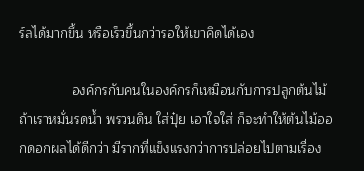ร์ลได้มากขึ้น หรือเร็วขึ้นกว่ารอให้เขาคิดได้เอง

              องค์กรกับคนในองค์กรก็เหมือนกับการปลูกต้นไม้ ถ้าเราหมั่นรดน้ำ พรวนดิน ใส่ปุ๋ย เอาใจใส่ ก็จะทำให้ต้นไม้ออกดอกผลได้ดีกว่า มีรากที่แข็งแรงกว่าการปล่อยไปตามเรื่อง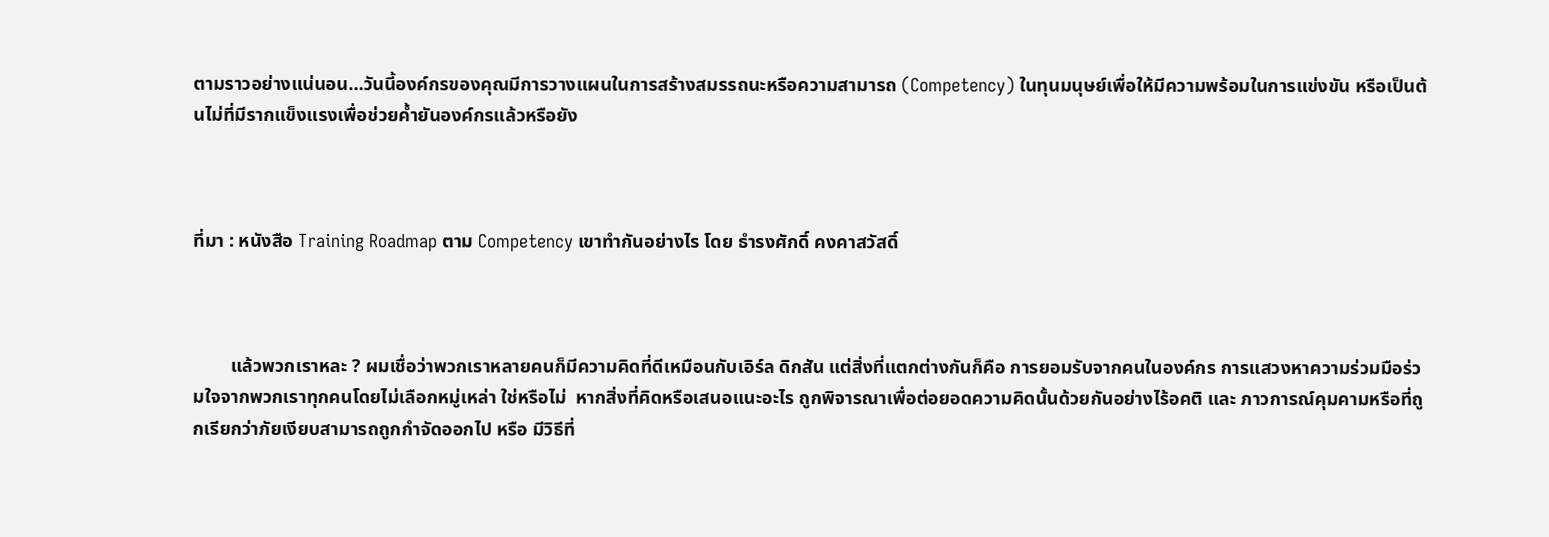ตามราวอย่างแน่นอน…วันนี้องค์กรของคุณมีการวางแผนในการสร้างสมรรถนะหรือความสามารถ (Competency) ในทุนมนุษย์เพื่อให้มีความพร้อมในการแข่งขัน หรือเป็นต้นไม่ที่มีรากแข็งแรงเพื่อช่วยค้ำยันองค์กรแล้วหรือยัง



ที่มา : หนังสือ Training Roadmap ตาม Competency เขาทำกันอย่างไร โดย ธำรงศักดิ์ คงคาสวัสดิ์



        แล้วพวกเราหละ ? ผมเชื่อว่าพวกเราหลายคนก็มีความคิดที่ดีเหมือนกับเอิร์ล ดิกสัน แต่สิ่งที่แตกต่างกันก็คือ การยอมรับจากคนในองค์กร การแสวงหาความร่วมมือร่วมใจจากพวกเราทุกคนโดยไม่เลือกหมู่เหล่า ใช่หรือไม่  หากสิ่งที่คิดหรือเสนอแนะอะไร ถูกพิจารณาเพื่อต่อยอดความคิดนั้นด้วยกันอย่างไร้อคติ และ ภาวการณ์คุมคามหรือที่ถูกเรียกว่าภัยเงียบสามารถถูกกำจัดออกไป หรือ มีวิธีที่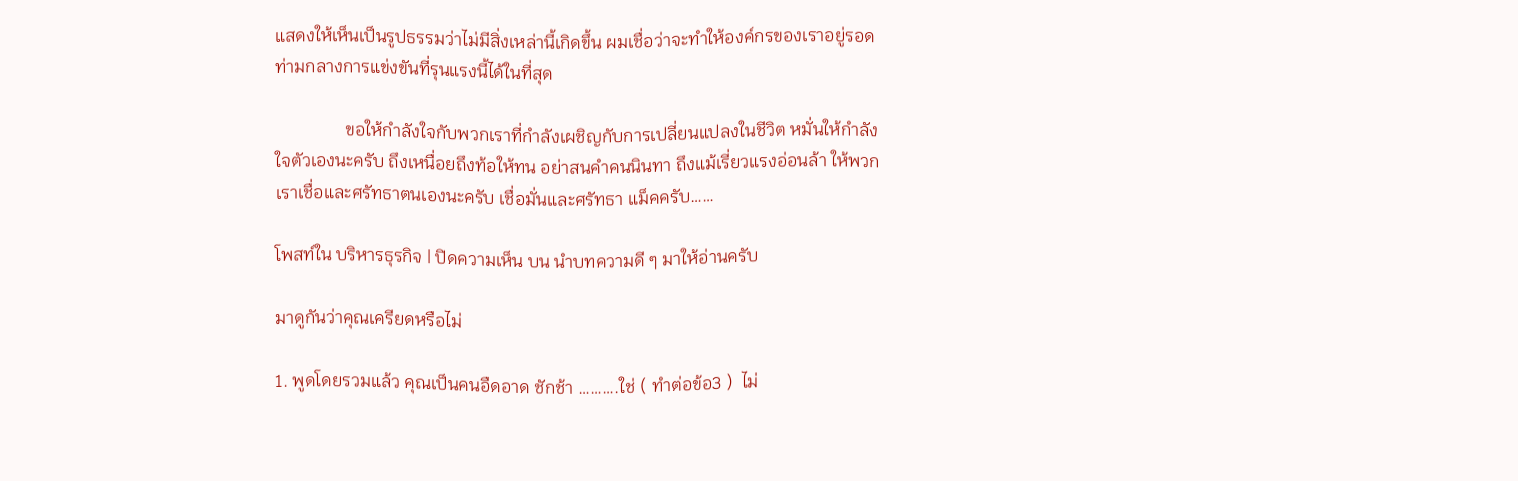แสดงให้เห็นเป็นรูปธรรมว่าไม่มีสิ่งเหล่านี้เกิดขึ้น ผมเชื่อว่าจะทำให้องค์กรของเราอยู่รอดท่ามกลางการแข่งขันที่รุนแรงนี้ได้ในที่สุด

                ขอให้กำลังใจกับพวกเราที่กำลังเผชิญกับการเปลี่ยนแปลงในชีวิต หมั่นให้กำลังใจตัวเองนะครับ ถึงเหนื่อยถึงท้อให้ทน อย่าสนคำคนนินทา ถึงแม้เรี่ยวแรงอ่อนล้า ให้พวกเราเชื่อและศรัทธาตนเองนะครับ เชื่อมั่นและศรัทธา แม็คครับ……

โพสท์ใน บริหารธุรกิจ | ปิดความเห็น บน นำบทความดี ๆ มาให้อ่านครับ

มาดูกันว่าคุณเครียดหรือไม่

1. พูดโดยรวมแล้ว คุณเป็นคนอืดอาด ชักช้า ……….ใช่ ( ทำต่อข้อ3 )  ไม่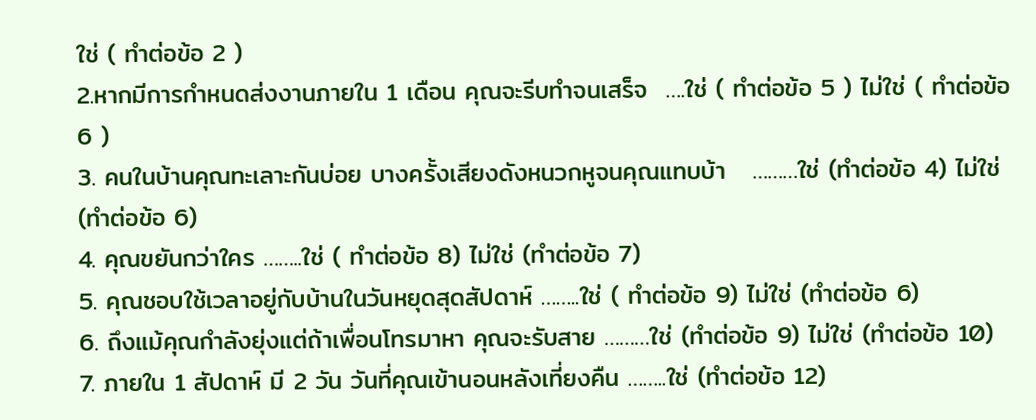ใช่ ( ทำต่อข้อ 2 )
2.หากมีการกำหนดส่งงานภายใน 1 เดือน คุณจะรีบทำจนเสร็จ  ….ใช่ ( ทำต่อข้อ 5 ) ไม่ใช่ ( ทำต่อข้อ 6 )
3. คนในบ้านคุณทะเลาะกันบ่อย บางครั้งเสียงดังหนวกหูจนคุณแทบบ้า   ………ใช่ (ทำต่อข้อ 4) ไม่ใช่ (ทำต่อข้อ 6)
4. คุณขยันกว่าใคร ……..ใช่ ( ทำต่อข้อ 8) ไม่ใช่ (ทำต่อข้อ 7)
5. คุณชอบใช้เวลาอยู่กับบ้านในวันหยุดสุดสัปดาห์ ……..ใช่ ( ทำต่อข้อ 9) ไม่ใช่ (ทำต่อข้อ 6)
6. ถึงแม้คุณกำลังยุ่งแต่ถ้าเพื่อนโทรมาหา คุณจะรับสาย ………ใช่ (ทำต่อข้อ 9) ไม่ใช่ (ทำต่อข้อ 10)
7. ภายใน 1 สัปดาห์ มี 2 วัน วันที่คุณเข้านอนหลังเที่ยงคืน ……..ใช่ (ทำต่อข้อ 12)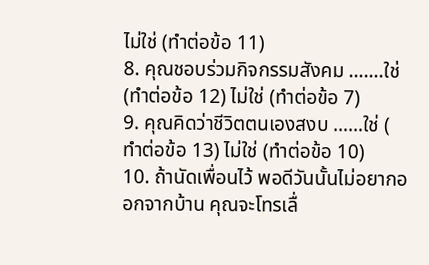ไม่ใช่ (ทำต่อข้อ 11)
8. คุณชอบร่วมกิจกรรมสังคม …….ใช่ (ทำต่อข้อ 12) ไม่ใช่ (ทำต่อข้อ 7)
9. คุณคิดว่าชีวิตตนเองสงบ ……ใช่ ( ทำต่อข้อ 13) ไม่ใช่ (ทำต่อข้อ 10)
10. ถ้านัดเพื่อนไว้ พอดีวันนั้นไม่อยากออกจากบ้าน คุณจะโทรเลื่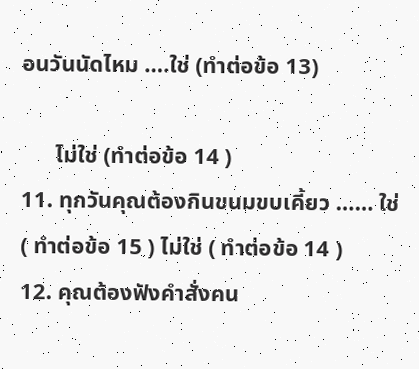อนวันนัดไหม ….ใช่ (ทำต่อข้อ 13)

      ไม่ใช่ (ทำต่อข้อ 14 )
11. ทุกวันคุณต้องกินขนมขบเคี้ยว …… ใช่ ( ทำต่อข้อ 15 ) ไม่ใช่ ( ทำต่อข้อ 14 )
12. คุณต้องฟังคำสั่งคน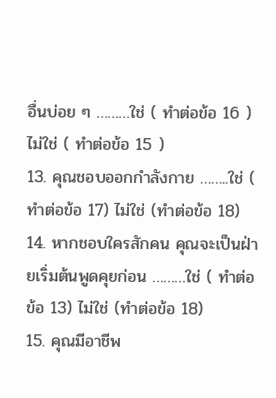อื่นบ่อย ๆ ………ใช่ ( ทำต่อข้อ 16 ) ไม่ใช่ ( ทำต่อข้อ 15 )
13. คุณชอบออกกำลังกาย ……..ใช่ ( ทำต่อข้อ 17) ไม่ใช่ (ทำต่อข้อ 18)
14. หากชอบใครสักคน คุณจะเป็นฝ่ายเริ่มต้นพูดคุยก่อน ………ใช่ ( ทำต่อข้อ 13) ไม่ใช่ (ทำต่อข้อ 18)
15. คุณมีอาชีพ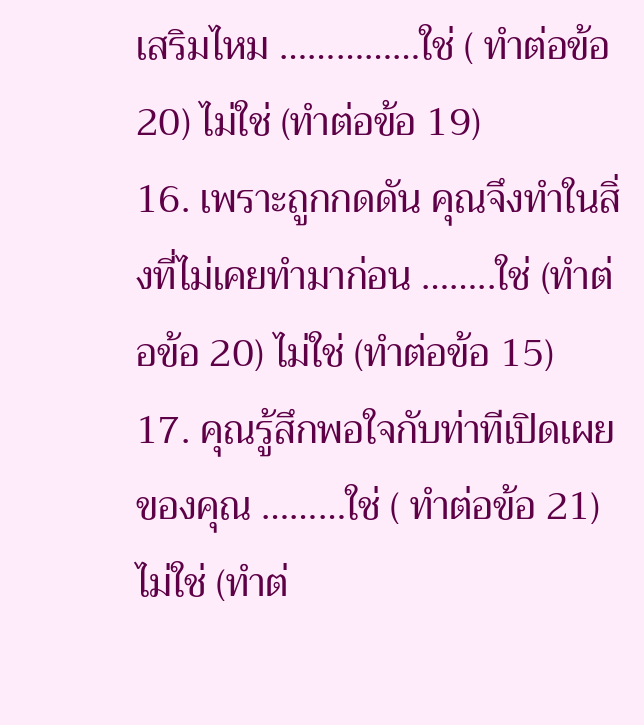เสริมไหม ……………ใช่ ( ทำต่อข้อ 20) ไม่ใช่ (ทำต่อข้อ 19)
16. เพราะถูกกดดัน คุณจึงทำในสิ่งที่ไม่เคยทำมาก่อน ……..ใช่ (ทำต่อข้อ 20) ไม่ใช่ (ทำต่อข้อ 15)
17. คุณรู้สึกพอใจกับท่าทีเปิดเผยของคุณ ………ใช่ ( ทำต่อข้อ 21) ไม่ใช่ (ทำต่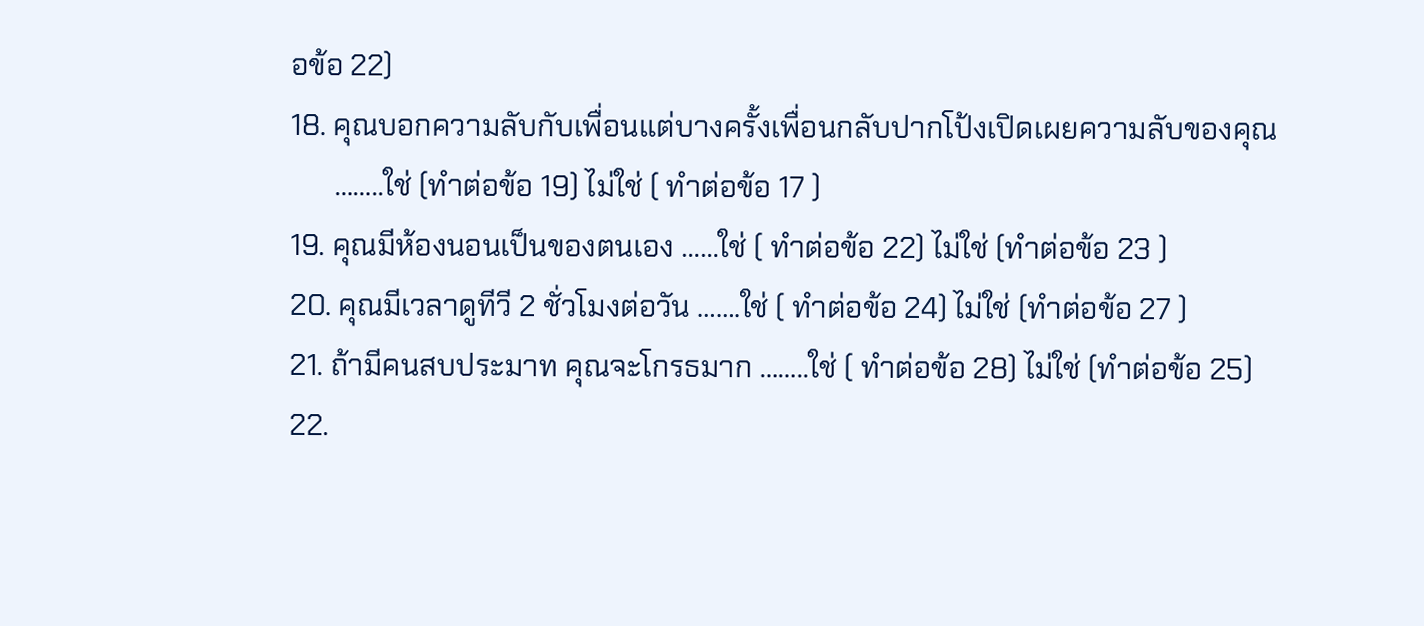อข้อ 22)
18. คุณบอกความลับกับเพื่อนแต่บางครั้งเพื่อนกลับปากโป้งเปิดเผยความลับของคุณ
      ……..ใช่ (ทำต่อข้อ 19) ไม่ใช่ ( ทำต่อข้อ 17 )
19. คุณมีห้องนอนเป็นของตนเอง ……ใช่ ( ทำต่อข้อ 22) ไม่ใช่ (ทำต่อข้อ 23 )
20. คุณมีเวลาดูทีวี 2 ชั่วโมงต่อวัน …….ใช่ ( ทำต่อข้อ 24) ไม่ใช่ (ทำต่อข้อ 27 )
21. ถ้ามีคนสบประมาท คุณจะโกรธมาก ……..ใช่ ( ทำต่อข้อ 28) ไม่ใช่ (ทำต่อข้อ 25)
22.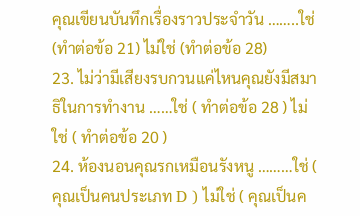คุณเขียนบันทึกเรื่องราวประจำวัน ……..ใช่ (ทำต่อข้อ 21) ไม่ใช่ (ทำต่อข้อ 28)
23. ไม่ว่ามีเสียงรบกวนแค่ไหนคุณยังมีสมาธิในการทำงาน ……ใช่ ( ทำต่อข้อ 28 ) ไม่ใช่ ( ทำต่อข้อ 20 )
24. ห้องนอนคุณรกเหมือนรังหนู ………ใช่ ( คุณเป็นคนประเภท D ) ไม่ใช่ ( คุณเป็นค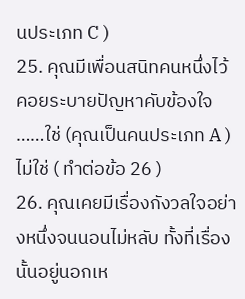นประเภท C )
25. คุณมีเพื่อนสนิทคนหนึ่งไว้คอยระบายปัญหาคับข้องใจ ……ใช่ (คุณเป็นคนประเภท A ) ไม่ใช่ ( ทำต่อข้อ 26 )
26. คุณเคยมีเรื่องกังวลใจอย่างหนึ่งจนนอนไม่หลับ ทั้งที่เรื่องนั้นอยู่นอกเห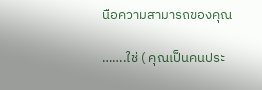นือความสามารถของคุณ

…….ใช่ ( คุณเป็นคนประ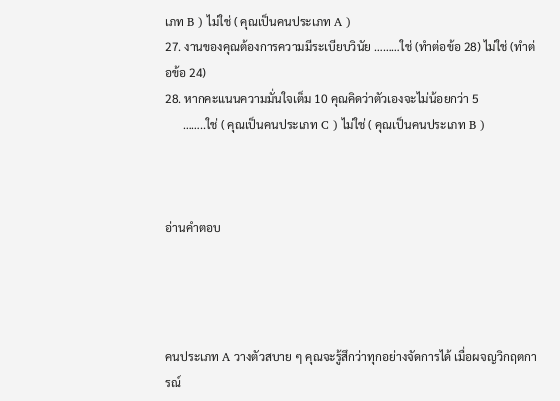เภท B ) ไม่ใช่ ( คุณเป็นคนประเภท A )
27. งานของคุณต้องการความมีระเบียบวินัย ………ใช่ (ทำต่อข้อ 28) ไม่ใช่ (ทำต่อข้อ 24)
28. หากคะแนนความมั่นใจเต็ม 10 คุณคิดว่าตัวเองจะไม่น้อยกว่า 5
      ……..ใช่ ( คุณเป็นคนประเภท C ) ไม่ใช่ ( คุณเป็นคนประเภท B )



อ่านคำตอบ




คนประเภท A วางตัวสบาย ๆ คุณจะรู้สึกว่าทุกอย่างจัดการได้ เมื่อผจญวิกฤตการณ์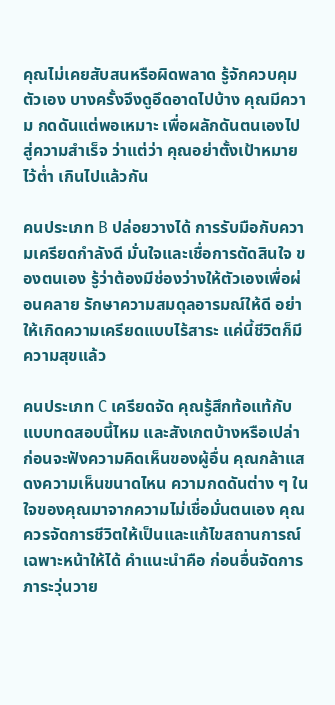คุณไม่เคยสับสนหรือผิดพลาด รู้จักควบคุมตัวเอง บางครั้งจึงดูอึดอาดไปบ้าง คุณมีความ กดดันแต่พอเหมาะ เพื่อผลักดันตนเองไปสู่ความสำเร็จ ว่าแต่ว่า คุณอย่าตั้งเป้าหมายไว้ต่ำ เกินไปแล้วกัน

คนประเภท B ปล่อยวางได้ การรับมือกับความเครียดกำลังดี มั่นใจและเชื่อการตัดสินใจ ของตนเอง รู้ว่าต้องมีช่องว่างให้ตัวเองเพื่อผ่อนคลาย รักษาความสมดุลอารมณ์ให้ดี อย่า ให้เกิดความเครียดแบบไร้สาระ แค่นี้ชีวิตก็มีความสุขแล้ว

คนประเภท C เครียดจัด คุณรู้สึกท้อแท้กับแบบทดสอบนี้ไหม และสังเกตบ้างหรือเปล่า ก่อนจะฟังความคิดเห็นของผู้อื่น คุณกล้าแสดงความเห็นขนาดไหน ความกดดันต่าง ๆ ในใจของคุณมาจากความไม่เชื่อมั่นตนเอง คุณควรจัดการชีวิตให้เป็นและแก้ไขสถานการณ์ เฉพาะหน้าให้ได้ คำแนะนำคือ ก่อนอื่นจัดการภาระวุ่นวาย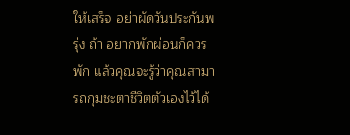ให้เสร็จ อย่าผัดวันประกันพรุ่ง ถ้า อยากพักผ่อนก็ควรพัก แล้วคุณจะรู้ว่าคุณสามารถกุมชะตาชีวิตตัวเองไว้ได้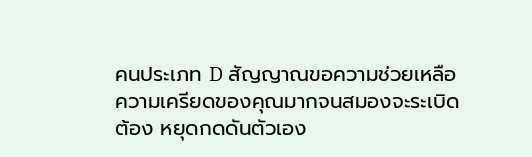คนประเภท D สัญญาณขอความช่วยเหลือความเครียดของคุณมากจนสมองจะระเบิด ต้อง หยุดกดดันตัวเอง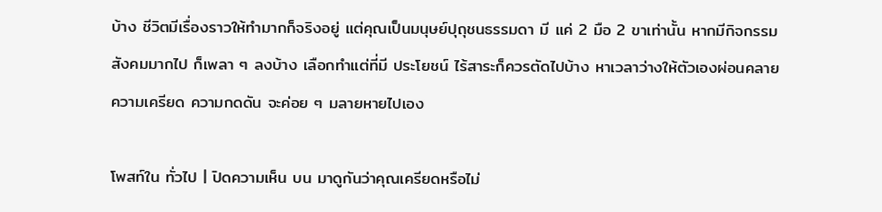บ้าง ชีวิตมีเรื่องราวให้ทำมากก็จริงอยู่ แต่คุณเป็นมนุษย์ปุถุชนธรรมดา มี แค่ 2 มือ 2 ขาเท่านั้น หากมีกิจกรรมสังคมมากไป ก็เพลา ๆ ลงบ้าง เลือกทำแต่ที่มี ประโยชน์ ไร้สาระก็ควรตัดไปบ้าง หาเวลาว่างให้ตัวเองผ่อนคลายความเครียด ความกดดัน จะค่อย ๆ มลายหายไปเอง

โพสท์ใน ทั่วไป | ปิดความเห็น บน มาดูกันว่าคุณเครียดหรือไม่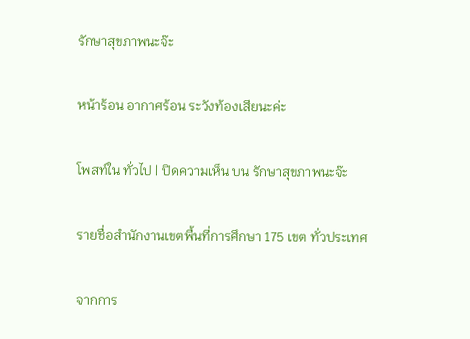รักษาสุขภาพนะจ๊ะ

หน้าร้อน อากาศร้อน ระวังท้องเสียนะค่ะ

โพสท์ใน ทั่วไป | ปิดความเห็น บน รักษาสุขภาพนะจ๊ะ

รายชื่อสำนักงานเขตพื้นที่การศึกษา 175 เขต ทั่วประเทศ

จากการ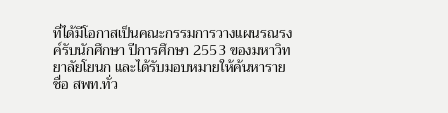ที่ได้มีโอกาสเป็นคณะกรรมการวางแผนรณรงค์รับนักศึกษา ปีการศึกษา 2553 ของมหาวิทยาลัยโยนก และได้รับมอบหมายให้ค้นหารายชื่อ สพท.ทั่ว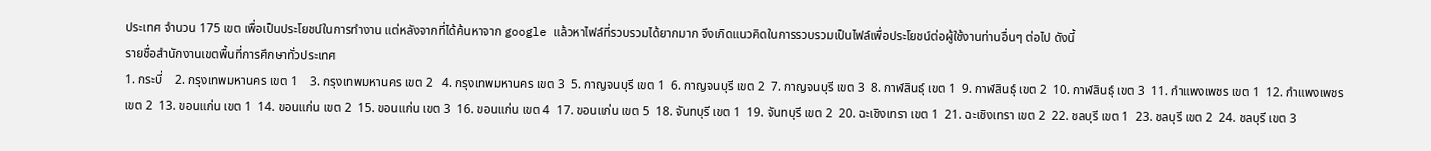ประเทศ จำนวน 175 เขต เพื่อเป็นประโยชน์ในการทำงาน แต่หลังจากที่ได้ค้นหาจาก google แล้วหาไฟล์ที่รวบรวมได้ยากมาก จึงเกิดแนวคิดในการรวบรวมเป็นไฟล์เพื่อประโยชน์ต่อผู้ใช้งานท่านอื่นๆ ต่อไป ดังนี้
รายชื่อสำนักงานเขตพื้นที่การศึกษาทั่วประเทศ
1. กระบี่    2. กรุงเทพมหานคร เขต 1    3. กรุงเทพมหานคร เขต 2   4. กรุงเทพมหานคร เขต 3  5. กาญจนบุรี เขต 1  6. กาญจนบุรี เขต 2  7. กาญจนบุรี เขต 3  8. กาฬสินธุ์ เขต 1  9. กาฬสินธุ์ เขต 2  10. กาฬสินธุ์ เขต 3  11. กำแพงเพชร เขต 1  12. กำแพงเพชร เขต 2  13. ขอนแก่น เขต 1  14. ขอนแก่น เขต 2  15. ขอนแก่น เขต 3  16. ขอนแก่น เขต 4  17. ขอนแก่น เขต 5  18. จันทบุรี เขต 1  19. จันทบุรี เขต 2  20. ฉะเชิงเทรา เขต 1  21. ฉะเชิงเทรา เขต 2  22. ชลบุรี เขต 1  23. ชลบุรี เขต 2  24. ชลบุรี เขต 3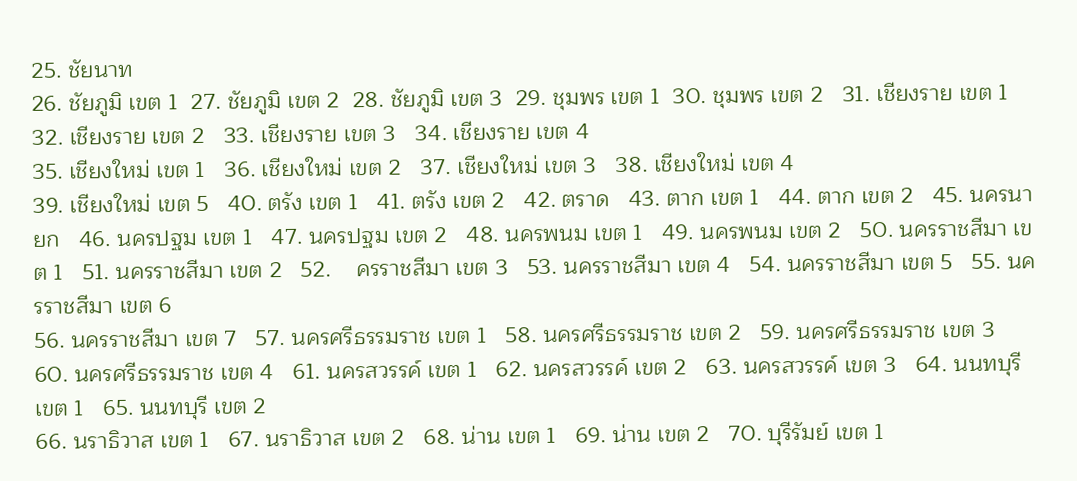25. ชัยนาท
26. ชัยภูมิ เขต 1  27. ชัยภูมิ เขต 2  28. ชัยภูมิ เขต 3  29. ชุมพร เขต 1  30. ชุมพร เขต 2   31. เชียงราย เขต 1  32. เชียงราย เขต 2   33. เชียงราย เขต 3   34. เชียงราย เขต 4
35. เชียงใหม่ เขต 1   36. เชียงใหม่ เขต 2   37. เชียงใหม่ เขต 3   38. เชียงใหม่ เขต 4
39. เชียงใหม่ เขต 5   40. ตรัง เขต 1   41. ตรัง เขต 2   42. ตราด   43. ตาก เขต 1   44. ตาก เขต 2   45. นครนายก   46. นครปฐม เขต 1   47. นครปฐม เขต 2   48. นครพนม เขต 1   49. นครพนม เขต 2   50. นครราชสีมา เขต 1   51. นครราชสีมา เขต 2   52.    ครราชสีมา เขต 3   53. นครราชสีมา เขต 4   54. นครราชสีมา เขต 5   55. นครราชสีมา เขต 6
56. นครราชสีมา เขต 7   57. นครศรีธรรมราช เขต 1   58. นครศรีธรรมราช เขต 2   59. นครศรีธรรมราช เขต 3   60. นครศรีธรรมราช เขต 4   61. นครสวรรค์ เขต 1   62. นครสวรรค์ เขต 2   63. นครสวรรค์ เขต 3   64. นนทบุรี เขต 1   65. นนทบุรี เขต 2
66. นราธิวาส เขต 1   67. นราธิวาส เขต 2   68. น่าน เขต 1   69. น่าน เขต 2   70. บุรีรัมย์ เขต 1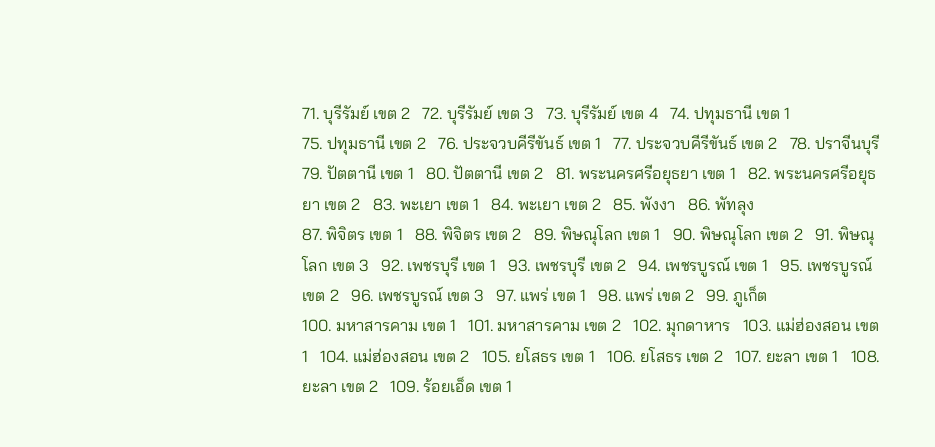71. บุรีรัมย์ เขต 2   72. บุรีรัมย์ เขต 3   73. บุรีรัมย์ เขต 4   74. ปทุมธานี เขต 1
75. ปทุมธานี เขต 2   76. ประจวบคีรีขันธ์ เขต 1   77. ประจวบคีรีขันธ์ เขต 2   78. ปราจีนบุรี   79. ปัตตานี เขต 1   80. ปัตตานี เขต 2   81. พระนครศรีอยุธยา เขต 1   82. พระนครศรีอยุธยา เขต 2   83. พะเยา เขต 1   84. พะเยา เขต 2   85. พังงา   86. พัทลุง
87. พิจิตร เขต 1   88. พิจิตร เขต 2   89. พิษณุโลก เขต 1   90. พิษณุโลก เขต 2   91. พิษณุโลก เขต 3   92. เพชรบุรี เขต 1   93. เพชรบุรี เขต 2   94. เพชรบูรณ์ เขต 1   95. เพชรบูรณ์ เขต 2   96. เพชรบูรณ์ เขต 3   97. แพร่ เขต 1   98. แพร่ เขต 2   99. ภูเก็ต
100. มหาสารคาม เขต 1   101. มหาสารคาม เขต 2   102. มุกดาหาร   103. แม่ฮ่องสอน เขต 1   104. แม่ฮ่องสอน เขต 2   105. ยโสธร เขต 1   106. ยโสธร เขต 2   107. ยะลา เขต 1   108. ยะลา เขต 2   109. ร้อยเอ็ด เขต 1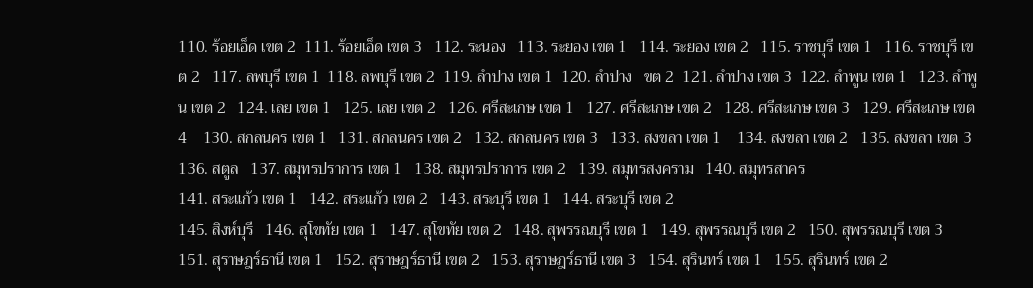110. ร้อยเอ็ด เขต 2  111. ร้อยเอ็ด เขต 3   112. ระนอง   113. ระยอง เขต 1   114. ระยอง เขต 2   115. ราชบุรี เขต 1   116. ราชบุรี เขต 2   117. ลพบุรี เขต 1  118. ลพบุรี เขต 2  119. ลำปาง เขต 1  120. ลำปาง   ขต 2  121. ลำปาง เขต 3  122. ลำพูน เขต 1   123. ลำพูน เขต 2   124. เลย เขต 1   125. เลย เขต 2   126. ศรีสะเกษ เขต 1   127. ศรีสะเกษ เขต 2   128. ศรีสะเกษ เขต 3   129. ศรีสะเกษ เขต 4    130. สกลนคร เขต 1   131. สกลนคร เขต 2   132. สกลนคร เขต 3   133. สงขลา เขต 1    134. สงขลา เขต 2   135. สงขลา เขต 3   136. สตูล   137. สมุทรปราการ เขต 1   138. สมุทรปราการ เขต 2   139. สมุทรสงคราม   140. สมุทรสาคร
141. สระแก้ว เขต 1   142. สระแก้ว เขต 2   143. สระบุรี เขต 1   144. สระบุรี เขต 2
145. สิงห์บุรี   146. สุโขทัย เขต 1   147. สุโขทัย เขต 2   148. สุพรรณบุรี เขต 1   149. สุพรรณบุรี เขต 2   150. สุพรรณบุรี เขต 3   151. สุราษฎร์ธานี เขต 1   152. สุราษฎร์ธานี เขต 2   153. สุราษฎร์ธานี เขต 3   154. สุรินทร์ เขต 1   155. สุรินทร์ เขต 2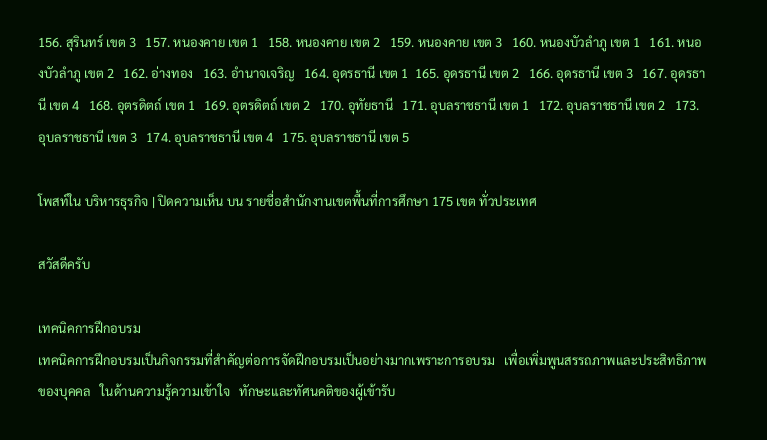156. สุรินทร์ เขต 3   157. หนองคาย เขต 1   158. หนองคาย เขต 2   159. หนองคาย เขต 3   160. หนองบัวลำภู เขต 1   161. หนองบัวลำภู เขต 2   162. อ่างทอง   163. อำนาจเจริญ   164. อุดรธานี เขต 1  165. อุดรธานี เขต 2   166. อุดรธานี เขต 3   167. อุดรธานี เขต 4   168. อุตรดิตถ์ เขต 1   169. อุตรดิตถ์ เขต 2   170. อุทัยธานี   171. อุบลราชธานี เขต 1   172. อุบลราชธานี เขต 2   173. อุบลราชธานี เขต 3   174. อุบลราชธานี เขต 4   175. อุบลราชธานี เขต 5

โพสท์ใน บริหารธุรกิจ | ปิดความเห็น บน รายชื่อสำนักงานเขตพื้นที่การศึกษา 175 เขต ทั่วประเทศ

สวัสดีครับ

เทคนิคการฝึกอบรม
เทคนิคการฝึกอบรมเป็นกิจกรรมที่สำคัญต่อการจัดฝึกอบรมเป็นอย่างมากเพราะการอบรม   เพื่อเพิ่มพูนสรรถภาพและประสิทธิภาพของบุคคล   ในด้านความรู้ความเข้าใจ   ทักษะและทัศนคติของผู้เข้ารับ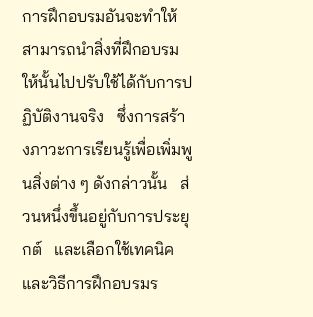การฝึกอบรมอันจะทำให้สามารถนำสิ่งที่ฝึกอบรมให้นั้นไปปรับใช้ได้กับการปฏิบัติงานจริง   ซึ่งการสร้างภาวะการเรียนรู้เพื่อเพิ่มพูนสิ่งต่าง ๆ ดังกล่าวนั้น   ส่วนหนึ่งขึ้นอยู่กับการประยุกต์   และเลือกใช้เทคนิคและวิธีการฝึกอบรมร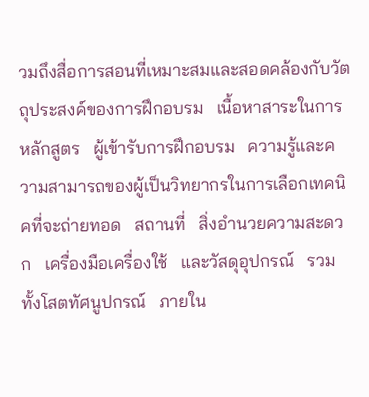วมถึงสื่อการสอนที่เหมาะสมและสอดคล้องกับวัตถุประสงค์ของการฝึกอบรม   เนื้อหาสาระในการหลักสูตร   ผู้เข้ารับการฝึกอบรม   ความรู้และความสามารถของผู้เป็นวิทยากรในการเลือกเทคนิคที่จะถ่ายทอด   สถานที่   สิ่งอำนวยความสะดวก   เครื่องมือเครื่องใช้   และวัสดุอุปกรณ์   รวมทั้งโสตทัศนูปกรณ์   ภายใน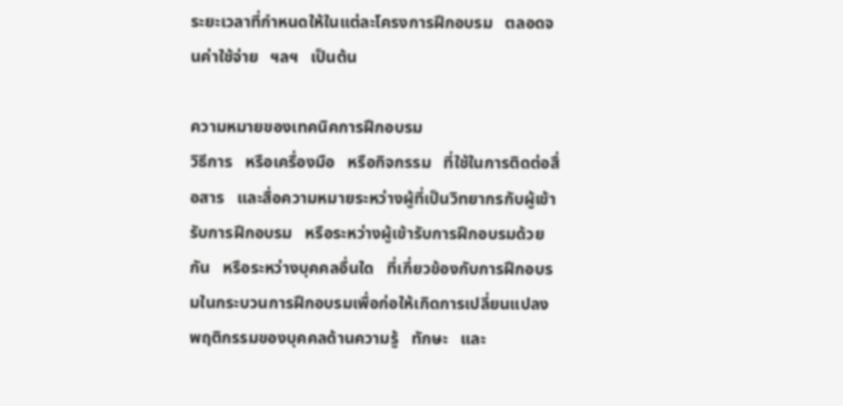ระยะเวลาที่กำหนดให้ในแต่ละโครงการฝึกอบรม   ตลอดจนค่าใช้จ่าย   ฯลฯ   เป็นต้น

ความหมายของเทคนิคการฝึกอบรม
วิธีการ   หรือเครื่องมือ   หรือกิจกรรม   ที่ใช้ในการติดต่อสื่อสาร   และสื่อความหมายระหว่างผู้ที่เป็นวิทยากรกับผู้เข้ารับการฝึกอบรม   หรือระหว่างผู้เข้ารับการฝึกอบรมด้วยกัน   หรือระหว่างบุคคลอื่นใด   ที่เกี่ยวข้องกับการฝึกอบรมในกระบวนการฝึกอบรมเพื่อก่อให้เกิดการเปลี่ยนแปลงพฤติกรรมของบุคคลด้านความรู้   ทักษะ   และ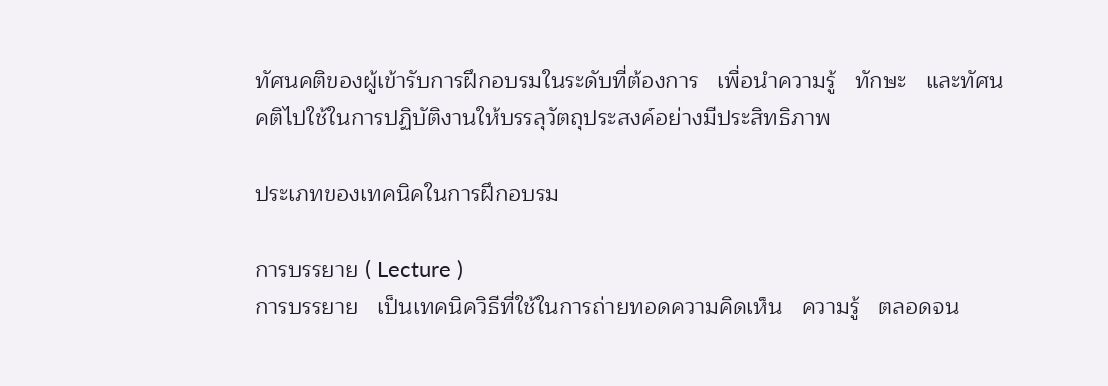ทัศนคติของผู้เข้ารับการฝึกอบรมในระดับที่ต้องการ   เพื่อนำความรู้   ทักษะ   และทัศนคติไปใช้ในการปฏิบัติงานให้บรรลุวัตถุประสงค์อย่างมีประสิทธิภาพ

ประเภทของเทคนิคในการฝึกอบรม

การบรรยาย ( Lecture )
การบรรยาย   เป็นเทคนิควิธีที่ใช้ในการถ่ายทอดความคิดเห็น   ความรู้   ตลอดจน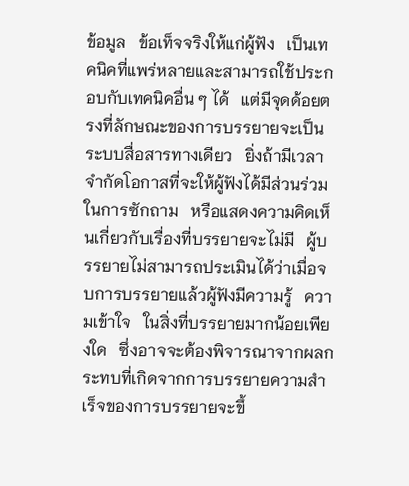ข้อมูล   ข้อเท็จจริงให้แก่ผู้ฟัง   เป็นเทคนิคที่แพร่หลายและสามารถใช้ประกอบกับเทคนิคอื่น ๆ ได้   แต่มีจุดด้อยตรงที่ลักษณะของการบรรยายจะเป็นระบบสื่อสารทางเดียว   ยิ่งถ้ามีเวลาจำกัดโอกาสที่จะให้ผู้ฟังได้มีส่วนร่วมในการซักถาม   หรือแสดงความคิดเห็นเกี่ยวกับเรื่องที่บรรยายจะไม่มี   ผู้บรรยายไม่สามารถประเมินได้ว่าเมื่อจบการบรรยายแล้วผู้ฟังมีความรู้   ความเข้าใจ   ในสิ่งที่บรรยายมากน้อยเพียงใด   ซึ่งอาจจะต้องพิจารณาจากผลกระทบที่เกิดจากการบรรยายความสำเร็จของการบรรยายจะขึ้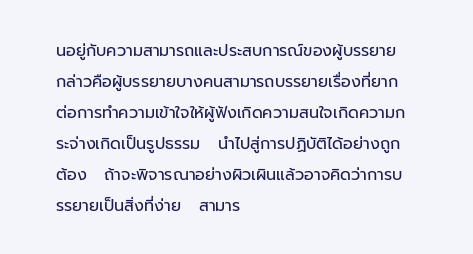นอยู่กับความสามารถและประสบการณ์ของผู้บรรยาย   กล่าวคือผู้บรรยายบางคนสามารถบรรยายเรื่องที่ยากต่อการทำความเข้าใจให้ผู้ฟังเกิดความสนใจเกิดความกระจ่างเกิดเป็นรูปธรรม   นำไปสู่การปฏิบัติได้อย่างถูกต้อง   ถ้าจะพิจารณาอย่างผิวเผินแล้วอาจคิดว่าการบรรยายเป็นสิ่งที่ง่าย   สามาร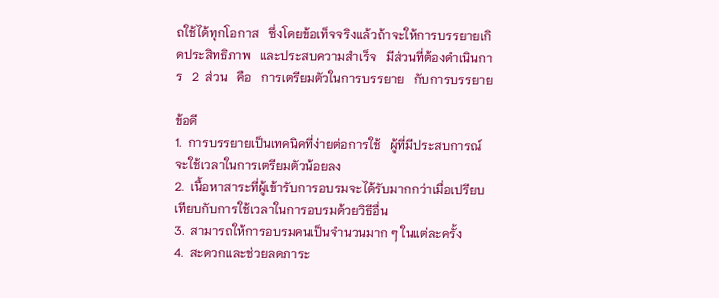ถใช้ได้ทุกโอกาส   ซึ่งโดยข้อเท็จจริงแล้วถ้าจะให้การบรรยายเกิดประสิทธิภาพ   และประสบความสำเร็จ   มีส่วนที่ต้องดำเนินการ   2  ส่วน   คือ   การเตรียมตัวในการบรรยาย   กับการบรรยาย

ข้อดี
1.  การบรรยายเป็นเทคนิคที่ง่ายต่อการใช้   ผู้ที่มีประสบการณ์จะใช้เวลาในการเตรียมตัวน้อยลง
2.  เนื้อหาสาระที่ผู้เข้ารับการอบรมจะได้รับมากกว่าเมื่อเปรียบเทียบกับการใช้เวลาในการอบรมด้วยวิธีอื่น
3.  สามารถให้การอบรมคนเป็นจำนวนมาก ๆ ในแต่ละครั้ง
4.  สะดวกและช่วยลดภาระ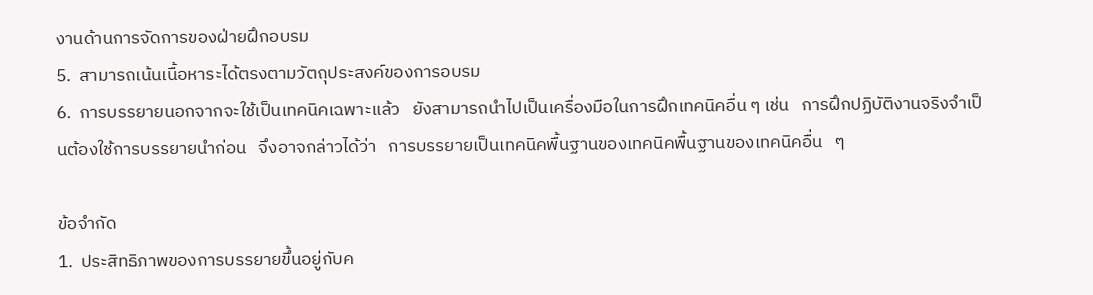งานด้านการจัดการของฝ่ายฝึกอบรม
5.  สามารถเน้นเนื้อหาระได้ตรงตามวัตถุประสงค์ของการอบรม
6.  การบรรยายนอกจากจะใช้เป็นเทคนิคเฉพาะแล้ว   ยังสามารถนำไปเป็นเครื่องมือในการฝึกเทคนิคอื่น ๆ เช่น   การฝึกปฏิบัติงานจริงจำเป็นต้องใช้การบรรยายนำก่อน   จึงอาจกล่าวได้ว่า   การบรรยายเป็นเทคนิคพื้นฐานของเทคนิคพื้นฐานของเทคนิคอื่น   ๆ

ข้อจำกัด
1.  ประสิทธิภาพของการบรรยายขึ้นอยู่กับค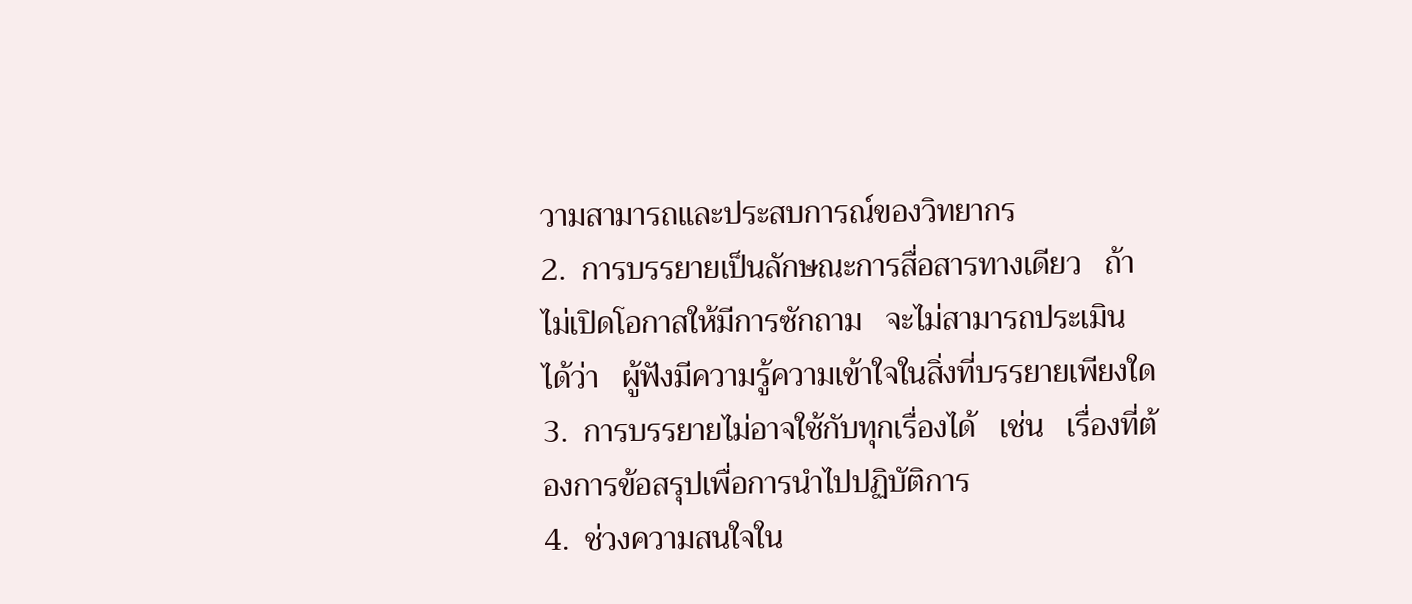วามสามารถและประสบการณ์ของวิทยากร
2.  การบรรยายเป็นลักษณะการสื่อสารทางเดียว   ถ้าไม่เปิดโอกาสให้มีการซักถาม   จะไม่สามารถประเมิน ได้ว่า   ผู้ฟังมีความรู้ความเข้าใจในสิ่งที่บรรยายเพียงใด
3.  การบรรยายไม่อาจใช้กับทุกเรื่องได้   เช่น   เรื่องที่ต้องการข้อสรุปเพื่อการนำไปปฏิบัติการ
4.  ช่วงความสนใจใน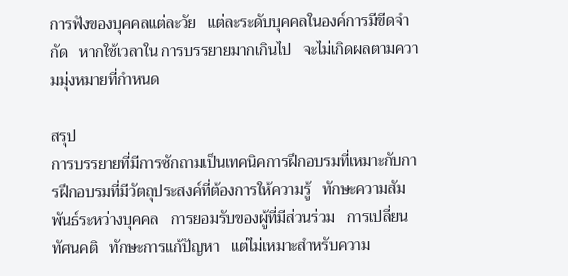การฟังของบุคคลแต่ละวัย   แต่ละระดับบุคคลในองค์การมีขีดจำกัด   หากใช้เวลาใน การบรรยายมากเกินไป   จะไม่เกิดผลตามความมุ่งหมายที่กำหนด

สรุป
การบรรยายที่มีการซักถามเป็นเทคนิคการฝึกอบรมที่เหมาะกับการฝึกอบรมที่มีวัตถุประสงค์ที่ต้องการให้ความรู้   ทักษะความสัมพันธ์ระหว่างบุคคล   การยอมรับของผู้ที่มีส่วนร่วม   การเปลี่ยนทัศนคติ   ทักษะการแก้ปัญหา   แต่ไม่เหมาะสำหรับความ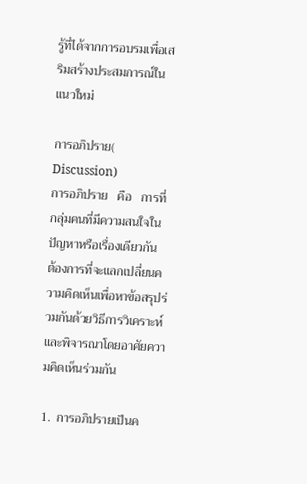รู้ที่ได้จากการอบรมเพื่อเสริมสร้างประสมการณ์ในแนวใหม่

การอภิปราย( Discussion)
การอภิปราย   คือ   การที่กลุ่มคนที่มีความสนใจในปัญหาหรือเรื่องเดียวกัน   ต้องการที่จะแลกเปลี่ยนความคิดเห็นเพื่อหาข้อสรุปร่วมกันด้วยวิธีการวิเคราะห์   และพิจารณาโดยอาศัยความคิดเห็นร่วมกัน

1.  การอภิปรายเป็นค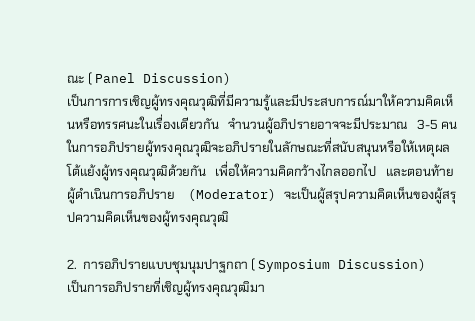ณะ ( Panel Discussion)
เป็นการการเชิญผู้ทรงคุณวุฒิที่มีความรู้และมีประสบการณ์มาให้ความคิดเห็นหรือทรรศนะในเรื่องเดียวกัน   จำนวนผู้อภิปรายอาจจะมีประมาณ   3-5 คน   ในการอภิปรายผู้ทรงคุณวุฒิจะอภิปรายในลักษณะที่สนับสนุนหรือให้เหตุผลโต้แย้งผู้ทรงคุณวุฒิด้วยกัน   เพื่อให้ความคิดกว้างไกลออกไป   และตอนท้ายผู้ดำเนินการอภิปราย    (Moderator) จะเป็นผู้สรุปความคิดเห็นของผู้สรุปความคิดเห็นของผู้ทรงคุณวุฒิ

2.  การอภิปรายแบบชุมนุมปาฐกถา ( Symposium Discussion)
เป็นการอภิปรายที่เชิญผู้ทรงคุณวุฒิมา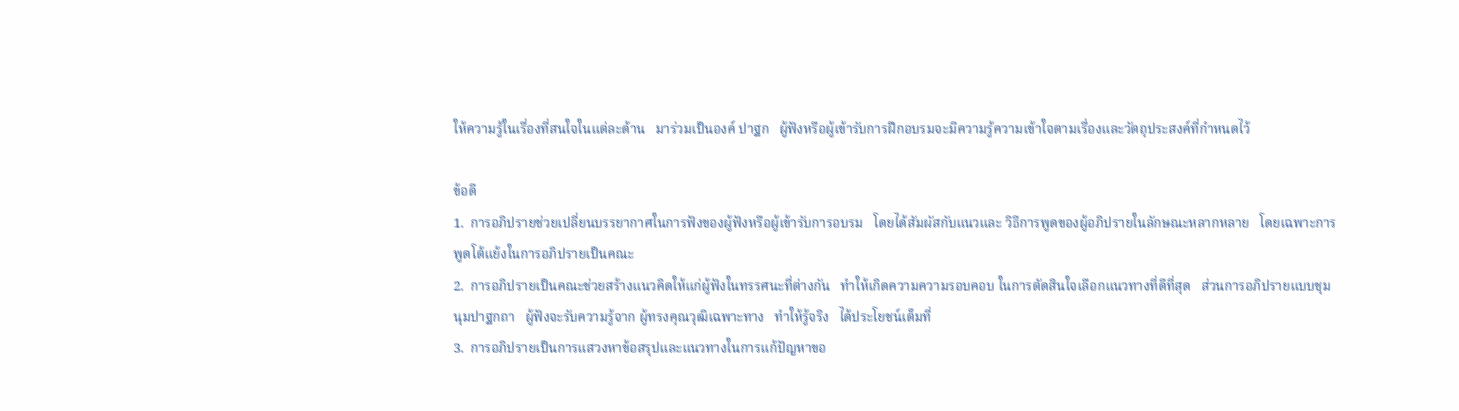ให้ความรู้ในเรื่องที่สนใจในแต่ละด้าน   มาร่วมเป็นองค์ ปาฐก   ผู้ฟังหรือผู้เข้ารับการฝึกอบรมจะมีความรู้ความเข้าใจตามเรื่องและวัตถุประสงค์ที่กำหนดไว้

ข้อดี
1.  การอภิปรายช่วยเปลี่ยนบรรยากาศในการฟังของผู้ฟังหรือผู้เข้ารับการอบรม   โดยได้สัมผัสกับแนวและ วิธีการพูดของผู้อภิปรายในลักษณะหลากหลาย   โดยเฉพาะการพูดโต้แย้งในการอภิปรายเป็นคณะ
2.  การอภิปรายเป็นคณะช่วยสร้างแนวคิดให้แก่ผู้ฟังในทรรศนะที่ต่างกัน   ทำให้เกิดความความรอบคอบ ในการตัดสินใจเลือกแนวทางที่ดีที่สุด   ส่วนการอภิปรายแบบชุมนุมปาฐกถา   ผู้ฟังจะรับความรู้จาก ผู้ทรงคุณวุฒิเฉพาะทาง   ทำให้รู้จริง   ได้ประโยชน์เต็มที่
3.  การอภิปรายเป็นการแสวงหาข้อสรุปและแนวทางในการแก้ปัญหาขอ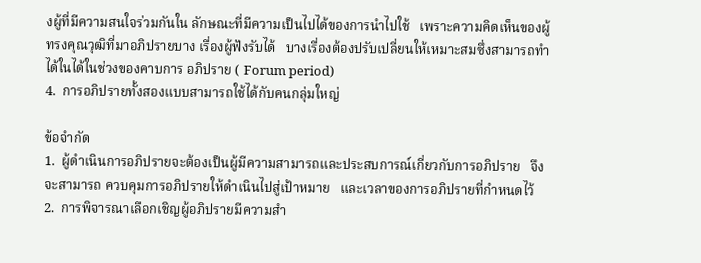งผู้ที่มีความสนใจร่วมกันใน ลักษณะที่มีความเป็นไปได้ของการนำไปใช้   เพราะความคิดเห็นของผู้ทรงคุณวุฒิที่มาอภิปรายบาง เรื่องผู้ฟังรับได้   บางเรื่องต้องปรับเปลี่ยนให้เหมาะสมซึ่งสามารถทำได้ในได้ในช่วงของคาบการ อภิปราย ( Forum period)
4.  การอภิปรายทั้งสองแบบสามารถใช้ได้กับคนกลุ่มใหญ่

ข้อจำกัด
1.  ผู้ดำเนินการอภิปรายจะต้องเป็นผู้มีความสามารถและประสบการณ์เกี่ยวกับการอภิปราย   จึงจะสามารถ ควบคุมการอภิปรายให้ดำเนินไปสู่เป้าหมาย   และเวลาของการอภิปรายที่กำหนดไว้
2.  การพิจารณาเลือกเชิญผู้อภิปรายมีความสำ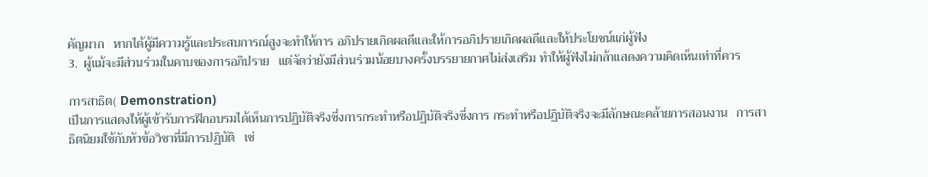คัญมาก   หากได้ผู้มีความรู้และประสบการณ์สูงจะทำให้การ อภิปรายเกิดผลดีและให้การอภิปรายเกิดผลดีและให้ประโยชน์แก่ผู้ฟัง
3.  ผู้แม้จะมีส่วนร่วมในคาบของการอภิปราย   แต่จัดว่ายังมีส่วนร่วมน้อยบางครั้งบรรยายกาศไม่ส่งเสริม ทำให้ผู้ฟังไม่กล้าแสดงความคิดเห็นเท่าที่ควร

การสาธิต( Demonstration)
เป็นการแสดงให้ผู้เข้ารับการฝึกอบรมได้เห็นการปฏิบัติจริงซึ่งการกระทำหรือปฏิบัติจริงซึ่งการ กระทำหรือปฏิบัติจริงจะมีลักษณะคล้ายการสอนงาน   การสาธิตนิยมใช้กับหัวข้อวิชาที่มีการปฏิบัติ   เช่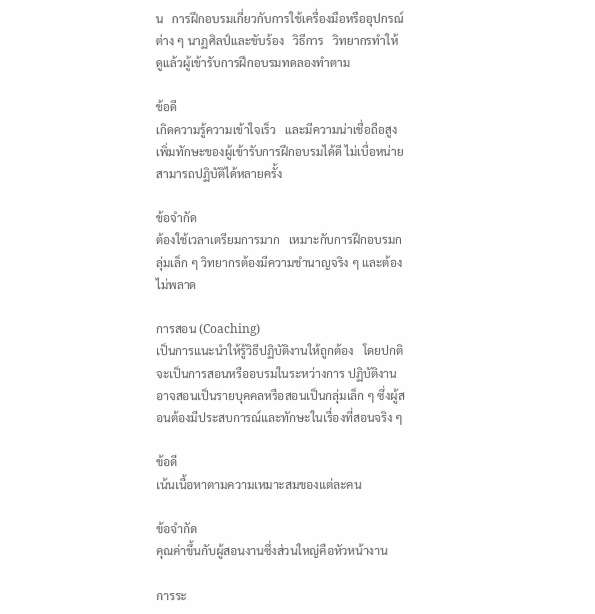น   การฝึกอบรมเกี่ยวกับการใช้เครื่องมือหรืออุปกรณ์ต่าง ๆ นาฏศิลป์และขับร้อง   วิธีการ   วิทยากรทำให้ดูแล้วผู้เข้ารับการฝึกอบรมทดลองทำตาม

ข้อดี
เกิดความรู้ความเข้าใจเร็ว   และมีความน่าเชื่อถือสูง   เพิ่มทักษะของผู้เข้ารับการฝึกอบรมได้ดี ไม่เบื่อหน่าย   สามารถปฏิบัติได้หลายครั้ง

ข้อจำกัด
ต้องใช้เวลาเตรียมการมาก   เหมาะกับการฝึกอบรมกลุ่มเล็ก ๆ วิทยากรต้องมีความชำนาญจริง ๆ และต้องไม่พลาด

การสอน (Coaching)
เป็นการแนะนำให้รู้วิธีปฏิบัติงานให้ถูกต้อง   โดยปกติจะเป็นการสอนหรืออบรมในระหว่างการ ปฏิบัติงาน   อาจสอนเป็นรายบุคคลหรือสอนเป็นกลุ่มเล็ก ๆ ซึ่งผู้สอนต้องมีประสบการณ์และทักษะในเรื่องที่สอนจริง ๆ

ข้อดี
เน้นเนื้อหาตามความเหมาะสมของแต่ละคน

ข้อจำกัด
คุณค่าขึ้นกับผู้สอนงานซึ่งส่วนใหญ่คือหัวหน้างาน

การระ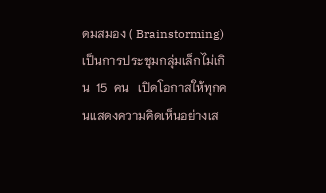ดมสมอง ( Brainstorming)
เป็นการประชุมกลุ่มเล็กไม่เกิน  15  คน   เปิดโอกาสให้ทุกคนแสดงความคิดเห็นอย่างเส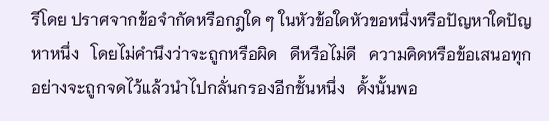รีโดย ปราศจากข้อจำกัดหรือกฎใด ๆ ในหัวข้อใดหัวขอหนึ่งหรือปัญหาใดปัญหาหนึ่ง   โดยไม่คำนึงว่าจะถูกหรือผิด   ดีหรือไม่ดี   ความคิดหรือข้อเสนอทุกอย่างจะถูกจดไว้แล้วนำไปกลั่นกรองอีกชั้นหนึ่ง   ดั้งนั้นพอ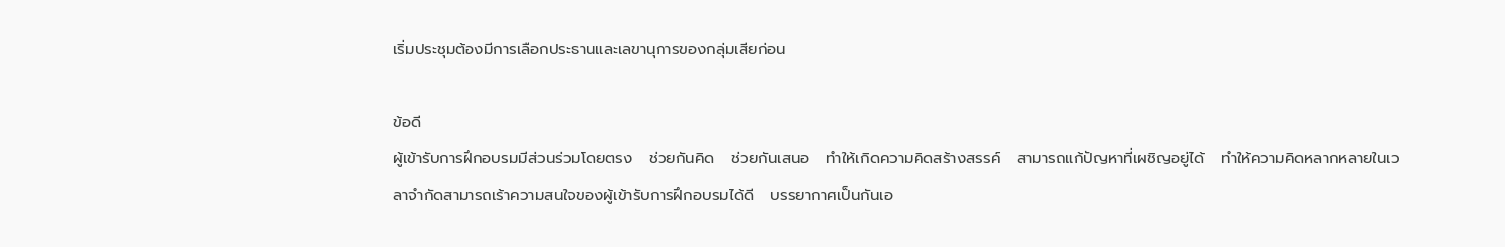เริ่มประชุมต้องมีการเลือกประธานและเลขานุการของกลุ่มเสียก่อน

ข้อดี
ผู้เข้ารับการฝึกอบรมมีส่วนร่วมโดยตรง   ช่วยกันคิด   ช่วยกันเสนอ   ทำให้เกิดความคิดสร้างสรรค์   สามารถแก้ปัญหาที่เผชิญอยู่ได้   ทำให้ความคิดหลากหลายในเวลาจำกัดสามารถเร้าความสนใจของผู้เข้ารับการฝึกอบรมได้ดี   บรรยากาศเป็นกันเอ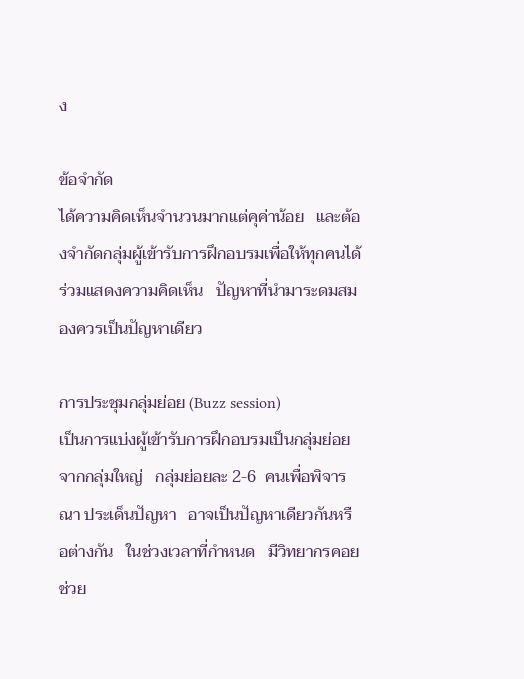ง

ข้อจำกัด
ได้ความคิดเห็นจำนวนมากแต่คุค่าน้อย   และต้องจำกัดกลุ่มผู้เข้ารับการฝึกอบรมเพื่อให้ทุกคนได้ร่วมแสดงความคิดเห็น   ปัญหาที่นำมาระดมสมองควรเป็นปัญหาเดียว

การประชุมกลุ่มย่อย (Buzz session)
เป็นการแบ่งผู้เข้ารับการฝึกอบรมเป็นกลุ่มย่อยจากกลุ่มใหญ่   กลุ่มย่อยละ 2-6  คนเพื่อพิจารณา ประเด็นปัญหา   อาจเป็นปัญหาเดียวกันหรือต่างกัน   ในช่วงเวลาที่กำหนด   มีวิทยากรคอยช่วย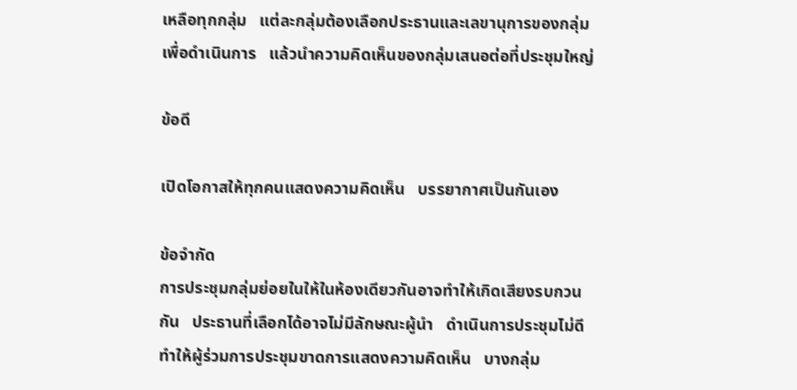เหลือทุกกลุ่ม   แต่ละกลุ่มต้องเลือกประธานและเลขานุการของกลุ่มเพื่อดำเนินการ   แล้วนำความคิดเห็นของกลุ่มเสนอต่อที่ประชุมใหญ่

ข้อดี

เปิดโอกาสให้ทุกคนแสดงความคิดเห็น   บรรยากาศเป็นกันเอง

ข้อจำกัด
การประชุมกลุ่มย่อยในให้ในห้องเดียวกันอาจทำให้เกิดเสียงรบกวนกัน   ประธานที่เลือกได้อาจไม่มีลักษณะผู้นำ   ดำเนินการประชุมไม่ดีทำให้ผู้ร่วมการประชุมขาดการแสดงความคิดเห็น   บางกลุ่ม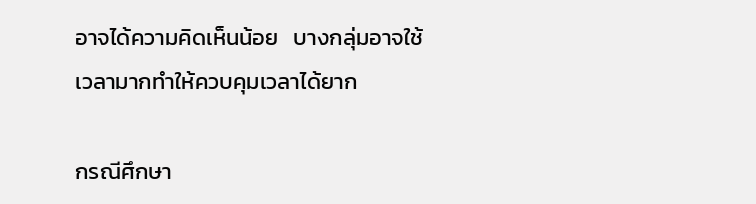อาจได้ความคิดเห็นน้อย   บางกลุ่มอาจใช้เวลามากทำให้ควบคุมเวลาได้ยาก

กรณีศึกษา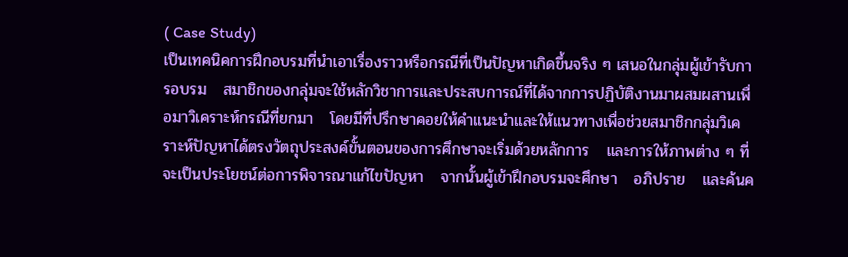( Case Study)
เป็นเทคนิคการฝึกอบรมที่นำเอาเรื่องราวหรือกรณีที่เป็นปัญหาเกิดขึ้นจริง ๆ เสนอในกลุ่มผู้เข้ารับการอบรม   สมาชิกของกลุ่มจะใช้หลักวิชาการและประสบการณ์ที่ได้จากการปฏิบัติงานมาผสมผสานเพื่อมาวิเคราะห์กรณีที่ยกมา   โดยมีที่ปรึกษาคอยให้คำแนะนำและให้แนวทางเพื่อช่วยสมาชิกกลุ่มวิเคราะห์ปัญหาได้ตรงวัตถุประสงค์ขั้นตอนของการศึกษาจะเริ่มด้วยหลักการ   และการให้ภาพต่าง ๆ ที่จะเป็นประโยชน์ต่อการพิจารณาแก้ไขปัญหา   จากนั้นผู้เข้าฝึกอบรมจะศึกษา   อภิปราย   และค้นค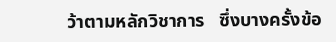ว้าตามหลักวิชาการ   ซึ่งบางครั้งข้อ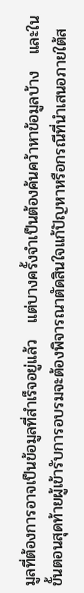มูลที่ต้องการอาจเป็นข้อมูลที่สำเร็จอยู่แล้ว   แต่บางครั้งจำเป็นต้องค้นคว้าหาข้อมูลบ้าง   และในขั้นตอนสุดท้ายผู้เข้ารับการอบรมจะต้องพิจารณาตัดสินใจแก้ปัญหาหรือกรณีที่นำเสนอภายใต้ส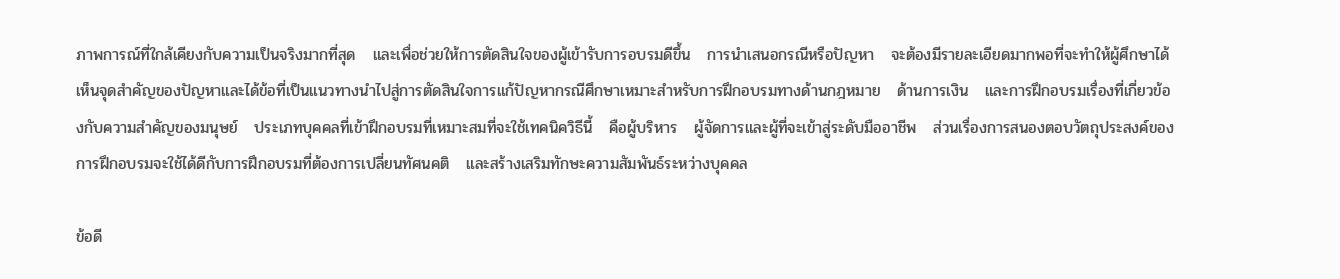ภาพการณ์ที่ใกล้เคียงกับความเป็นจริงมากที่สุด   และเพื่อช่วยให้การตัดสินใจของผู้เข้ารับการอบรมดีขึ้น   การนำเสนอกรณีหรือปัญหา   จะต้องมีรายละเอียดมากพอที่จะทำให้ผู้ศึกษาได้เห็นจุดสำคัญของปัญหาและได้ข้อที่เป็นแนวทางนำไปสู่การตัดสินใจการแก้ปัญหากรณีศึกษาเหมาะสำหรับการฝึกอบรมทางด้านกฎหมาย   ด้านการเงิน   และการฝึกอบรมเรื่องที่เกี่ยวข้องกับความสำคัญของมนุษย์   ประเภทบุคคลที่เข้าฝึกอบรมที่เหมาะสมที่จะใช้เทคนิควิธีนี้   คือผู้บริหาร   ผู้จัดการและผู้ที่จะเข้าสู่ระดับมืออาชีพ   ส่วนเรื่องการสนองตอบวัตถุประสงค์ของการฝึกอบรมจะใช้ได้ดีกับการฝึกอบรมที่ต้องการเปลี่ยนทัศนคติ   และสร้างเสริมทักษะความสัมพันธ์ระหว่างบุคคล

ข้อดี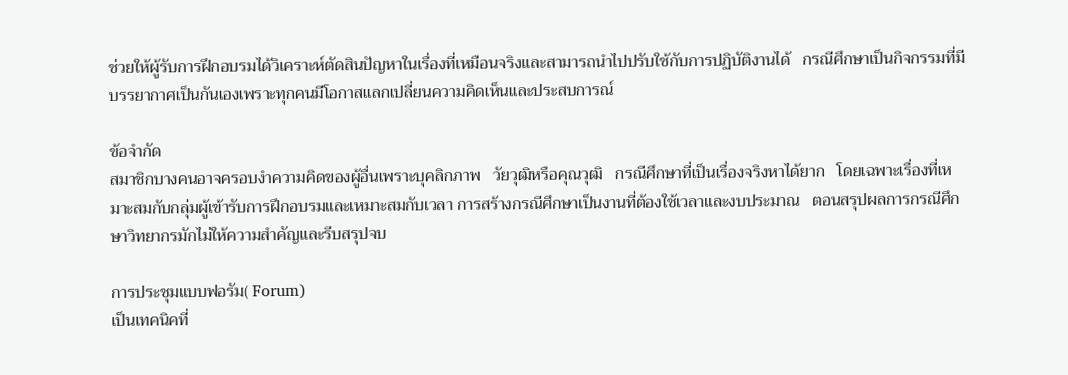ช่วยให้ผู้รับการฝึกอบรมได้วิเคราะห์ตัดสินปัญหาในเรื่องที่เหมือนจริงและสามารถนำไปปรับใช้กับการปฏิบัติงานได้   กรณีศึกษาเป็นกิจกรรมที่มีบรรยากาศเป็นกันเองเพราะทุกคนมีโอกาสแลกเปลี่ยนความคิดเห็นและประสบการณ์

ข้อจำกัด
สมาชิกบางคนอาจครอบงำความคิดของผู้อื่นเพราะบุคลิกภาพ   วัยวุฒิหรือคุณวุฒิ   กรณีศึกษาที่เป็นเรื่องจริงหาได้ยาก   โดยเฉพาะเรื่องที่เหมาะสมกับกลุ่มผู้เข้ารับการฝึกอบรมและเหมาะสมกับเวลา การสร้างกรณีศึกษาเป็นงานที่ต้องใช้เวลาและงบประมาณ   ตอนสรุปผลการกรณีศึกษาวิทยากรมักไม่ให้ความสำคัญและรีบสรุปจบ

การประชุมแบบฟอรัม( Forum)
เป็นเทคนิคที่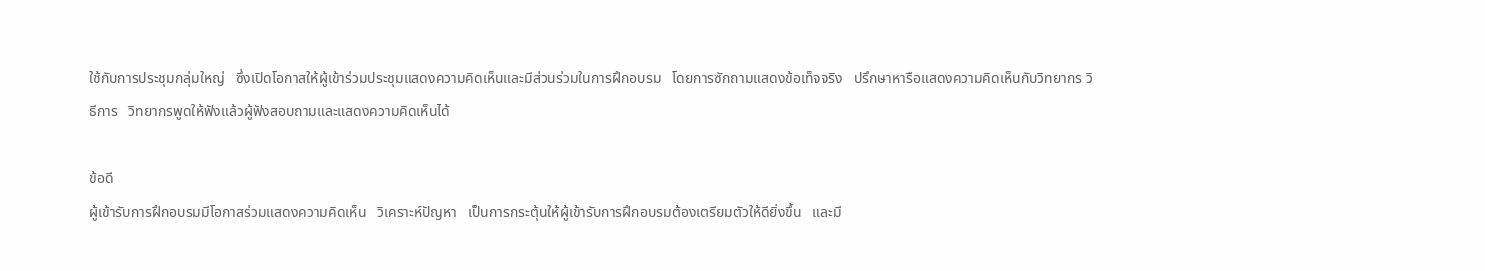ใช้กับการประชุมกลุ่มใหญ่   ซึ่งเปิดโอกาสให้ผู้เข้าร่วมประชุมแสดงความคิดเห็นและมีส่วนร่วมในการฝึกอบรม   โดยการซักถามแสดงข้อเท็จจริง   ปรึกษาหารือแสดงความคิดเห็นกับวิทยากร วิธีการ   วิทยากรพูดให้ฟังแล้วผู้ฟังสอบถามและแสดงความคิดเห็นได้

ข้อดี
ผู้เข้ารับการฝึกอบรมมีโอกาสร่วมแสดงความคิดเห็น   วิเคราะห์ปัญหา   เป็นการกระตุ้นให้ผู้เข้ารับการฝึกอบรมต้องเตรียมตัวให้ดียิ่งขึ้น   และมี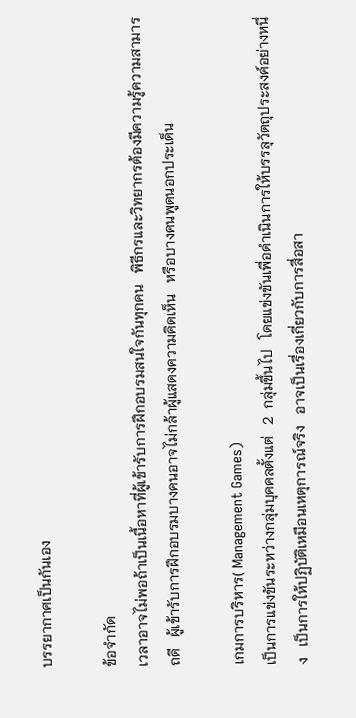บรรยากาศเป็นกันเอง

ข้อจำกัด
เวลาอาจไม่พอถ้าเป็นเนื้อหาที่ผู้เข้ารับการฝึกอบรมสนใจกันทุกคน   พิธีกรและวิทยากรต้องมีความรู้ความสามารถดี   ผู้เข้ารับการฝึกอบรมบางคนอาจไม่กล้าผู้แสดงความคิดเห็น   หรือบางคนพูดนอกประเด็น

เกมการบริหาร( Management Games)
เป็นการแข่งขันระหว่างกลุ่มบุคคลตั้งแต่   2  กลุ่มขึ้นไป   โดยแข่งขันเพื่อดำเนินการให้บรรลุวัตถุประสงค์อย่างหนึ่ง   เป็นการให้ปฏิบัติเหมือนเหตุการณ์จริง   อาจเป็นเรื่องเกี่ยวกับการสื่อสา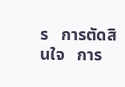ร   การตัดสินใจ   การ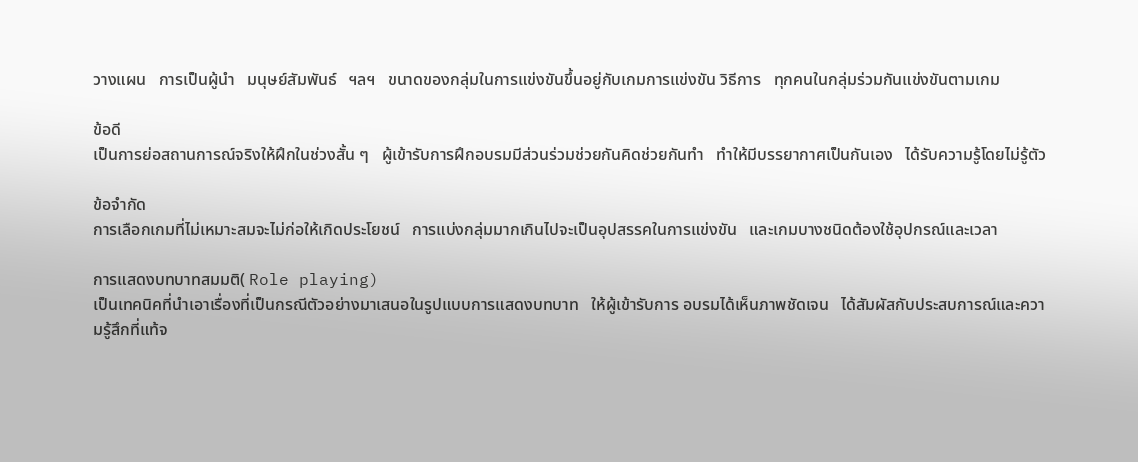วางแผน   การเป็นผู้นำ   มนุษย์สัมพันธ์   ฯลฯ   ขนาดของกลุ่มในการแข่งขันขึ้นอยู่กับเกมการแข่งขัน วิธีการ   ทุกคนในกลุ่มร่วมกันแข่งขันตามเกม

ข้อดี
เป็นการย่อสถานการณ์จริงให้ฝึกในช่วงสั้น ๆ   ผู้เข้ารับการฝึกอบรมมีส่วนร่วมช่วยกันคิดช่วยกันทำ   ทำให้มีบรรยากาศเป็นกันเอง   ได้รับความรู้โดยไม่รู้ตัว

ข้อจำกัด
การเลือกเกมที่ไม่เหมาะสมจะไม่ก่อให้เกิดประโยชน์   การแบ่งกลุ่มมากเกินไปจะเป็นอุปสรรคในการแข่งขัน   และเกมบางชนิดต้องใช้อุปกรณ์และเวลา

การแสดงบทบาทสมมติ( Role playing)
เป็นเทคนิคที่นำเอาเรื่องที่เป็นกรณีตัวอย่างมาเสนอในรูปแบบการแสดงบทบาท   ให้ผู้เข้ารับการ อบรมได้เห็นภาพชัดเจน   ได้สัมผัสกับประสบการณ์และความรู้สึกที่แท้จ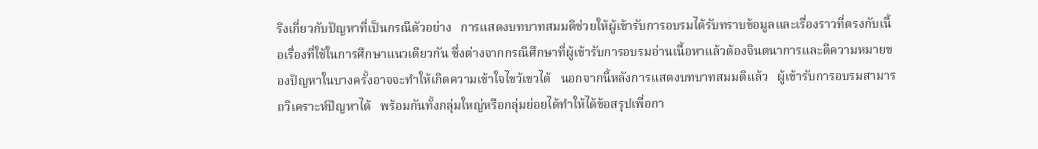ริงเกี่ยวกับปัญหาที่เป็นกรณีตัวอย่าง   การแสดงบทบาทสมมติช่วยให้ผู้เข้ารับการอบรมได้รับทราบข้อมูลและเรื่องราวที่ตรงกับเนื้อเรื่องที่ใช้ในการศึกษาแนวเดียวกัน ซึ่งต่างจากกรณีศึกษาที่ผู้เข้ารับการอบรมอ่านเนื้อหาแล้วต้องจินตนาการและตีความหมายของปัญหาในบางครั้งอาจจะทำให้เกิดความเข้าใจไขว้เขวได้   นอกจากนี้หลังการแสดงบทบาทสมมติแล้ว   ผู้เข้ารับการอบรมสามารถวิเคราะห์ปัญหาได้   พร้อมกันทั้งกลุ่มใหญ่หรือกลุ่มย่อยได้ทำให้ได้ข้อสรุปเพื่อกา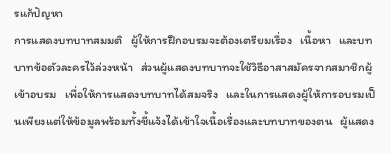รแก้ปัญหา
การแสดงบทบาทสมมติ   ผู้ให้การฝึกอบรมจะต้องเตรียมเรื่อง   เนื้อหา   และบทบาทข้อตัวละครไว้ล่วงหน้า   ส่วนผู้แสดงบทบาทจะใช้วิธีอาสาสมัครจากสมาชิกผู้เข้าอบรม   เพื่อให้การแสดงบทบาทได้สมจริง   และในการแสดงผู้ให้การอบรมเป็นเพียงแต่ให้ข้อมูลพร้อมทั้งชี้แจ้งได้เข้าใจเนื้อเรื่องและบทบาทของตน   ผู้แสดง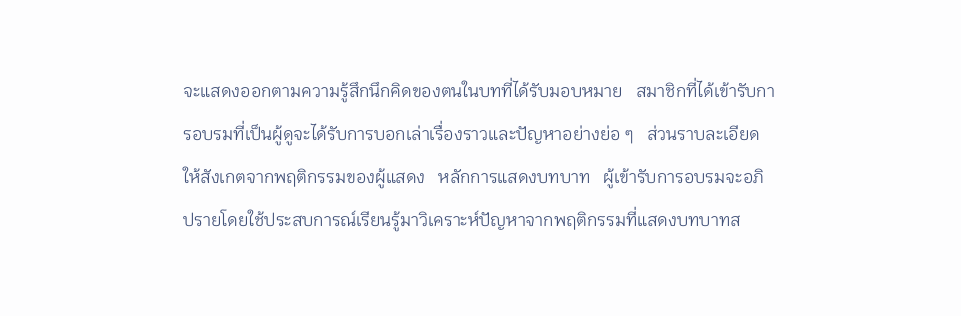จะแสดงออกตามความรู้สึกนึกคิดของตนในบทที่ได้รับมอบหมาย   สมาชิกที่ได้เข้ารับการอบรมที่เป็นผู้ดูจะได้รับการบอกเล่าเรื่องราวและปัญหาอย่างย่อ ๆ   ส่วนราบละเอียดให้สังเกตจากพฤติกรรมของผู้แสดง   หลักการแสดงบทบาท   ผู้เข้ารับการอบรมจะอภิปรายโดยใช้ประสบการณ์เรียนรู้มาวิเคราะห์ปัญหาจากพฤติกรรมที่แสดงบทบาทส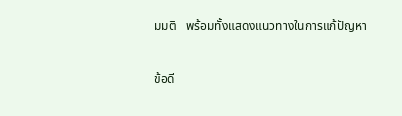มมติ   พร้อมทั้งแสดงแนวทางในการแก้ปัญหา

ข้อดี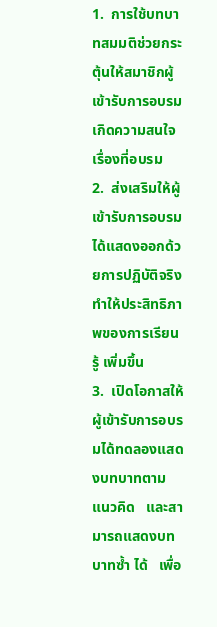1.  การใช้บทบาทสมมติช่วยกระตุ้นให้สมาชิกผู้เข้ารับการอบรมเกิดความสนใจเรื่องที่อบรม
2.  ส่งเสริมให้ผู้เข้ารับการอบรมได้แสดงออกด้วยการปฏิบัติจริง   ทำให้ประสิทธิภาพของการเรียนรู้ เพิ่มขึ้น
3.  เปิดโอกาสให้ผู้เข้ารับการอบรมได้ทดลองแสดงบทบาทตามแนวคิด   และสามารถแสดงบทบาทซ้ำ ได้   เพื่อ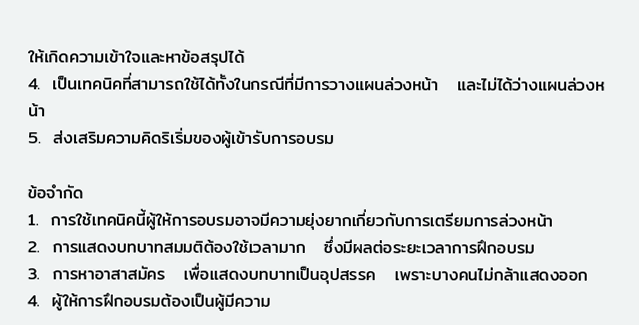ให้เกิดความเข้าใจและหาข้อสรุปได้
4.  เป็นเทคนิคที่สามารถใช้ได้ทั้งในกรณีที่มีการวางแผนล่วงหน้า   และไม่ได้ว่างแผนล่วงหน้า
5.  ส่งเสริมความคิดริเริ่มของผู้เข้ารับการอบรม

ข้อจำกัด
1.  การใช้เทคนิคนี้ผู้ให้การอบรมอาจมีความยุ่งยากเกี่ยวกับการเตรียมการล่วงหน้า
2.  การแสดงบทบาทสมมติต้องใช้เวลามาก   ซึ่งมีผลต่อระยะเวลาการฝึกอบรม
3.  การหาอาสาสมัคร   เพื่อแสดงบทบาทเป็นอุปสรรค   เพราะบางคนไม่กล้าแสดงออก
4.  ผู้ให้การฝึกอบรมต้องเป็นผู้มีความ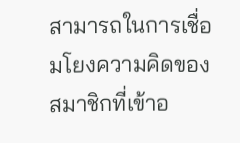สามารถในการเชื่อมโยงความคิดของสมาชิกที่เข้าอ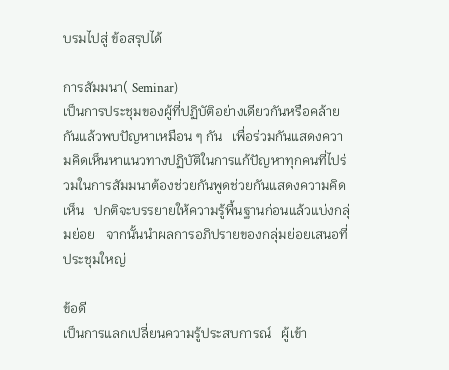บรมไปสู่ ข้อสรุปได้

การสัมมนา( Seminar)
เป็นการประชุมของผู้ที่ปฏิบัติอย่างเดียวกันหรือคล้ายกันแล้วพบปัญหาเหมือน ๆ กัน   เพื่อร่วมกันแสดงความคิดเห็นหาแนวทางปฏิบัติในการแก้ปัญหาทุกคนที่ไปร่วมในการสัมมนาต้องช่วยกันพูดช่วยกันแสดงความคิดเห็น   ปกติจะบรรยายให้ความรู้พื้นฐานก่อนแล้วแบ่งกลุ่มย่อย   จากนั้นนำผลการอภิปรายของกลุ่มย่อยเสนอที่ประชุมใหญ่

ข้อดี
เป็นการแลกเปลี่ยนความรู้ประสบการณ์   ผู้เข้า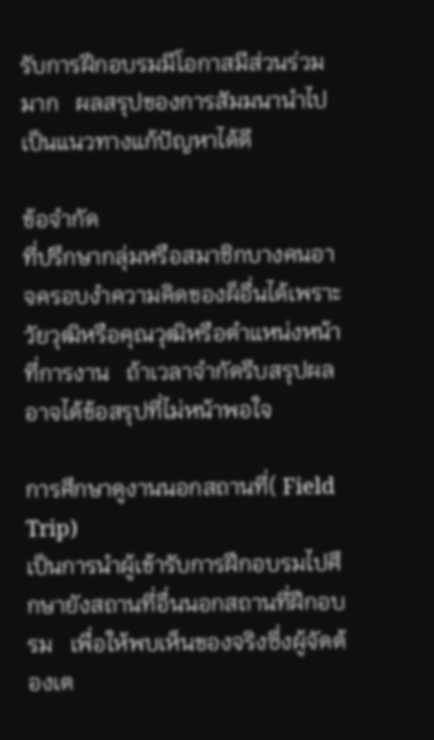รับการฝึกอบรมมีโอกาสมีส่วนร่วมมาก   ผลสรุปของการสัมมนานำไปเป็นแนวทางแก้ปัญหาได้ดี

ข้อจำกัด
ที่ปรึกษากลุ่มหรือสมาชิกบางคนอาจครอบงำความคิดของผ็อื่นได้เพราะวัยวุฒิหรือคุณวุฒิหรือตำแหน่งหน้าที่การงาน   ถ้าเวลาจำกัดรีบสรุปผลอาจได้ข้อสรุปที่ไม่หน้าพอใจ

การศึกษาดูงานนอกสถานที่( Field Trip)
เป็นการนำผู้เข้ารับการฝึกอบรมไปศึกษายังสถานที่อื่นนอกสถานที่ฝึกอบรม   เพื่อให้พบเห็นของจริงซึ่งผู้จัดต้องเต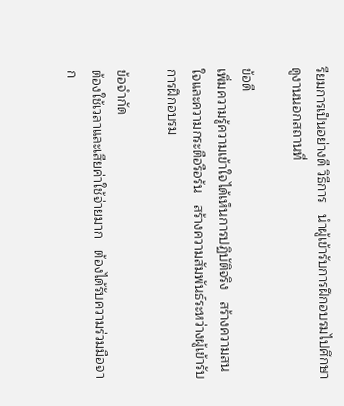รียมการเป็นอย่างดี วิธีการ   นำผู้เข้ารับการฝึกอบรมไปศึกษาดูงานนอกสถานที่

ข้อดี
เพิ่มความรู้ความเข้าใจได้เห็นการปฏิบัติจริง   สร้างความสนใจและความกระตือรือร้น   สร้างความสัมพันธ์ระหว่างผู้เข้ารับการฝึกอบรม

ข้อจำกัด
ต้องใช้เวลาและเสียค่าใช้จ่ายมาก   ต้องได้รับความร่วมมือจาก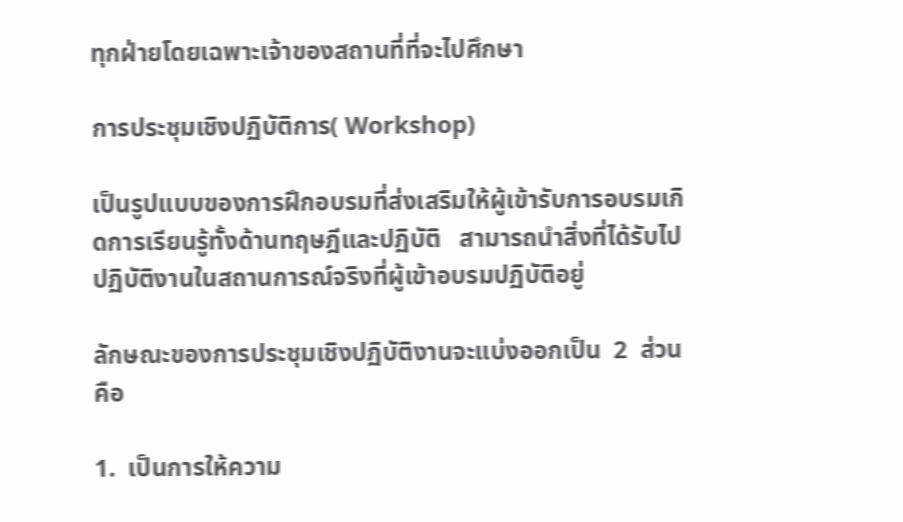ทุกฝ่ายโดยเฉพาะเจ้าของสถานที่ที่จะไปศึกษา

การประชุมเชิงปฏิบัติการ( Workshop)

เป็นรูปแบบของการฝึกอบรมที่ส่งเสริมให้ผู้เข้ารับการอบรมเกิดการเรียนรู้ทั้งด้านทฤษฎีและปฏิบัติ   สามารถนำสิ่งที่ได้รับไปปฏิบัติงานในสถานการณ์จริงที่ผู้เข้าอบรมปฏิบัติอยู่

ลักษณะของการประชุมเชิงปฏิบัติงานจะแบ่งออกเป็น  2  ส่วน   คือ

1.  เป็นการให้ความ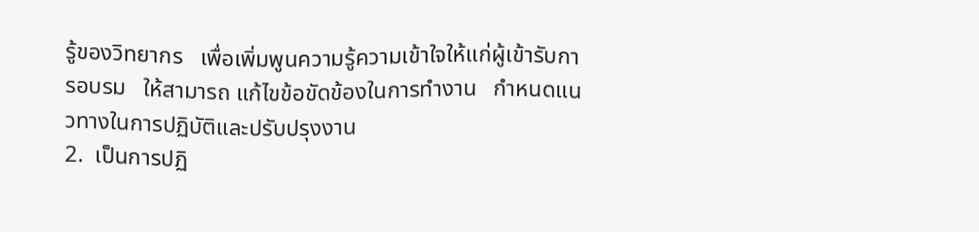รู้ของวิทยากร   เพื่อเพิ่มพูนความรู้ความเข้าใจให้แก่ผู้เข้ารับการอบรม   ให้สามารถ แก้ไขข้อขัดข้องในการทำงาน   กำหนดแนวทางในการปฏิบัติและปรับปรุงงาน
2.  เป็นการปฏิ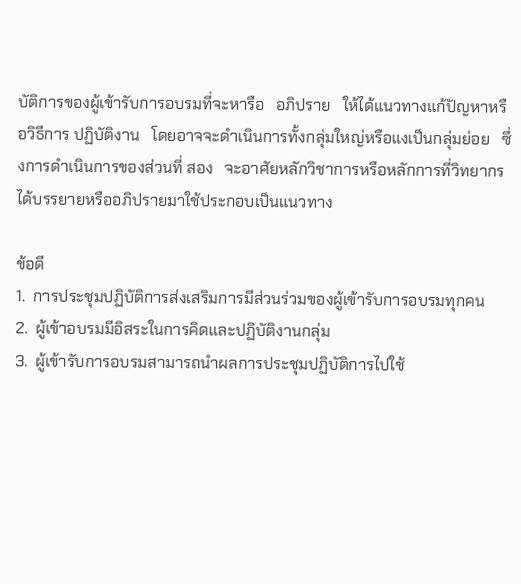บัติการของผู้เข้ารับการอบรมที่จะหารือ   อภิปราย   ให้ได้แนวทางแก้ปัญหาหรือวิธีการ ปฏิบัติงาน   โดยอาจจะดำเนินการทั้งกลุ่มใหญ่หรือแงเป็นกลุ่มย่อย   ซึ่งการดำเนินการของส่วนที่ สอง   จะอาศัยหลักวิชาการหรือหลักการที่วิทยากรได้บรรยายหรืออภิปรายมาใช้ประกอบเป็นแนวทาง

ข้อดี
1.  การประชุมปฏิบัติการส่งเสริมการมีส่วนร่วมของผู้เข้ารับการอบรมทุกคน
2.  ผู้เข้าอบรมมีอิสระในการคิดและปฏิบัติงานกลุ่ม
3.  ผู้เข้ารับการอบรมสามารถนำผลการประชุมปฏิบัติการไปใช้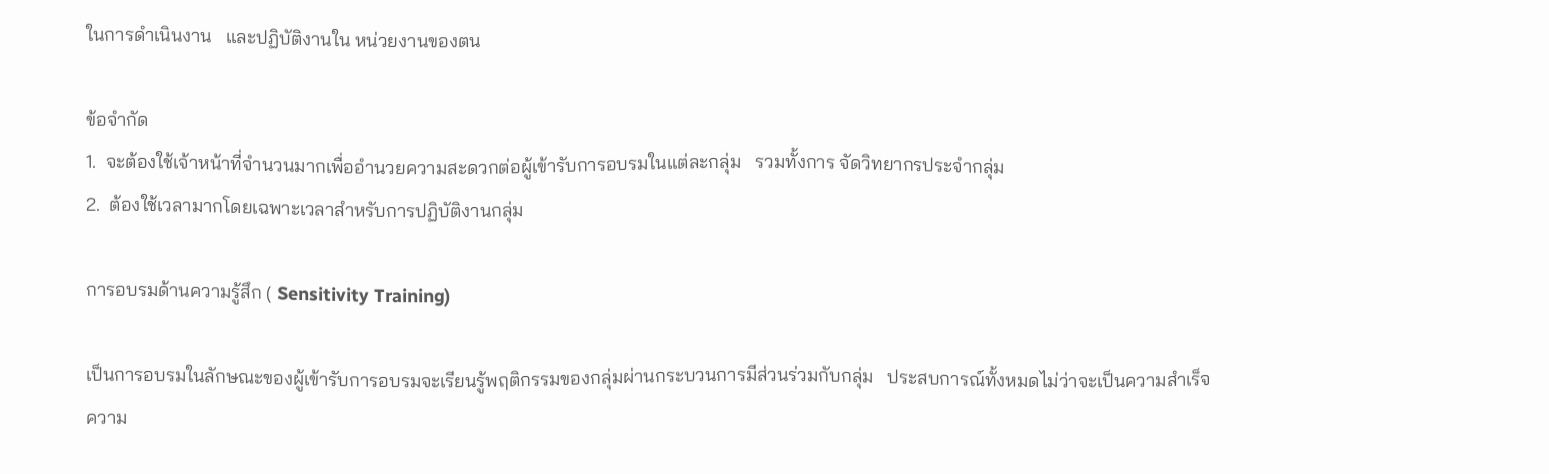ในการดำเนินงาน   และปฏิบัติงานใน หน่วยงานของตน

ข้อจำกัด
1.  จะต้องใช้เจ้าหน้าที่จำนวนมากเพื่ออำนวยความสะดวกต่อผู้เข้ารับการอบรมในแต่ละกลุ่ม   รวมทั้งการ จัดวิทยากรประจำกลุ่ม
2.  ต้องใช้เวลามากโดยเฉพาะเวลาสำหรับการปฏิบัติงานกลุ่ม

การอบรมด้านความรู้สึก ( Sensitivity Training)

เป็นการอบรมในลักษณะของผู้เข้ารับการอบรมจะเรียนรู้พฤติกรรมของกลุ่มผ่านกระบวนการมีส่วนร่วมกับกลุ่ม   ประสบการณ์ทั้งหมดไม่ว่าจะเป็นความสำเร็จ   ความ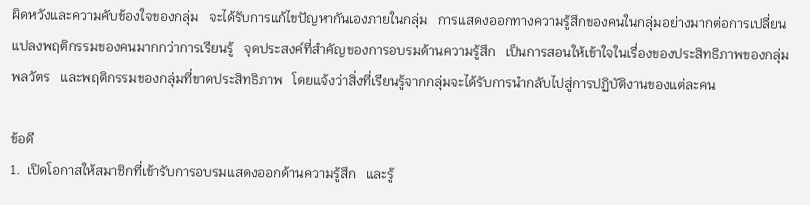ผิดหวังและความคับข้องใจของกลุ่ม   จะได้รับการแก้ไขปัญหากันเองภายในกลุ่ม   การแสดงออกทางความรู้สึกของคนในกลุ่มอย่างมากต่อการเปลี่ยนแปลงพฤติกรรมของคนมากกว่าการเรียนรู้   จุดประสงค์ที่สำคัญของการอบรมด้านความรู้สึก   เป็นการสอนให้เข้าใจในเรื่องของประสิทธิภาพของกลุ่มพลวัตร   และพฤติกรรมของกลุ่มที่ขาดประสิทธิภาพ   โดยแจ้งว่าสิ่งที่เรียนรู้จากกลุ่มจะได้รับการนำกลับไปสู่การปฏิบัติงานของแต่ละคน

ข้อดี
1.  เปิดโอกาสให้สมาชิกที่เข้ารับการอบรมแสดงออกด้านความรู้สึก   และรู้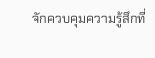จักควบคุมความรู้สึกที่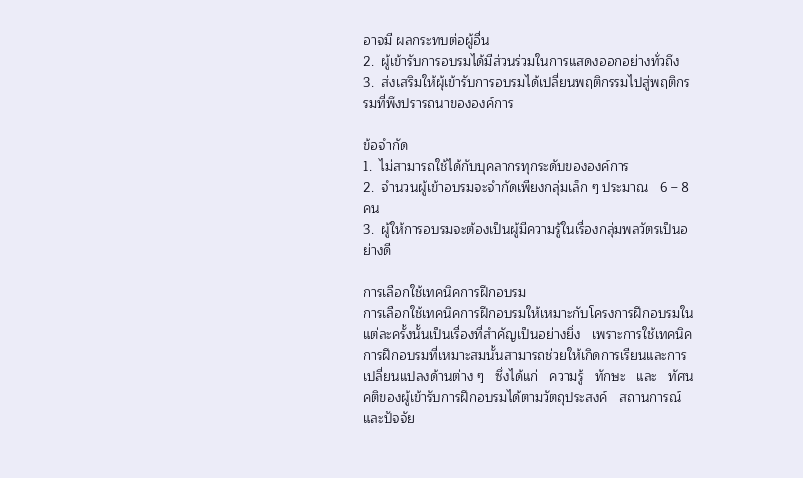อาจมี ผลกระทบต่อผู้อื่น
2.  ผู้เข้ารับการอบรมได้มีส่วนร่วมในการแสดงออกอย่างทั่วถึง
3.  ส่งเสริมให้ผุ้เข้ารับการอบรมได้เปลี่ยนพฤติกรรมไปสู่พฤติกรรมที่พึงปรารถนาขององค์การ

ข้อจำกัด
1.  ไม่สามารถใช้ได้กับบุคลากรทุกระดับขององค์การ
2.  จำนวนผู้เข้าอบรมจะจำกัดเพียงกลุ่มเล็ก ๆ ประมาณ   6 – 8 คน
3.  ผู้ให้การอบรมจะต้องเป็นผู้มีความรู้ในเรื่องกลุ่มพลวัตรเป็นอย่างดี

การเลือกใช้เทคนิคการฝึกอบรม
การเลือกใช้เทคนิคการฝึกอบรมให้เหมาะกับโครงการฝึกอบรมในแต่ละครั้งนั้นเป็นเรื่องที่สำคัญเป็นอย่างยิ่ง   เพราะการใช้เทคนิคการฝึกอบรมที่เหมาะสมนั้นสามารถช่วยให้เกิดการเรียนและการเปลี่ยนแปลงด้านต่าง ๆ   ซึ่งได้แก่   ความรู้   ทักษะ   และ   ทัศนคติของผู้เข้ารับการฝึกอบรมได้ตามวัตถุประสงค์   สถานการณ์และปัจจัย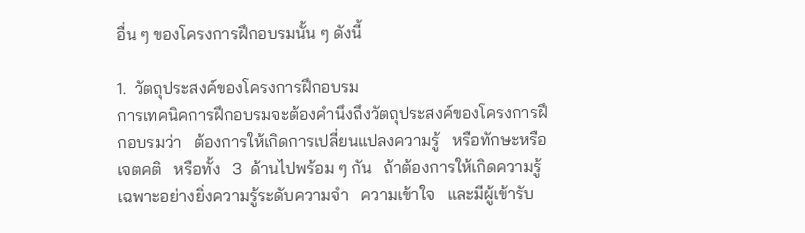อื่น ๆ ของโครงการฝึกอบรมนั้น ๆ ดังนี้

1.  วัตถุประสงค์ของโครงการฝึกอบรม
การเทคนิคการฝึกอบรมจะต้องคำนึงถึงวัตถุประสงค์ของโครงการฝึกอบรมว่า   ต้องการให้เกิดการเปลี่ยนแปลงความรู้   หรือทักษะหรือเจตคติ   หรือทั้ง   3  ด้านไปพร้อม ๆ กัน   ถ้าต้องการให้เกิดความรู้เฉพาะอย่างยิ่งความรู้ระดับความจำ   ความเข้าใจ   และมีผู้เข้ารับ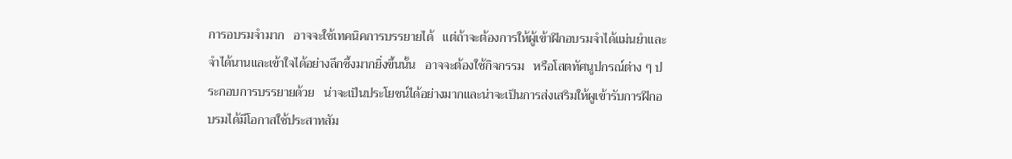การอบรมจำมาก   อาจจะใช้เทคนิคการบรรยายได้   แต่ถ้าจะต้องการให้ผู้เข้าฝึกอบรมจำได้แม่นยำและจำได้นานและเข้าใจได้อย่างลึกซึ้งมากยิ่งขึ้นนั้น   อาจจะต้องใช้กิจกรรม   หรือโสตทัศนูปกรณ์ต่าง ๆ ประกอบการบรรยายด้วย   น่าจะเป็นประโยชน์ได้อย่างมากและน่าจะเป็นการส่งเสริมให้ผูเข้ารับการฝึกอบรมได้มีโอกาสใช้ประสาทสัม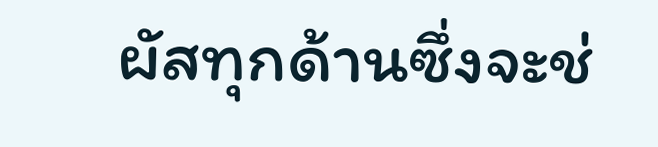ผัสทุกด้านซึ่งจะช่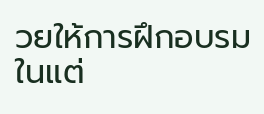วยให้การฝึกอบรมในแต่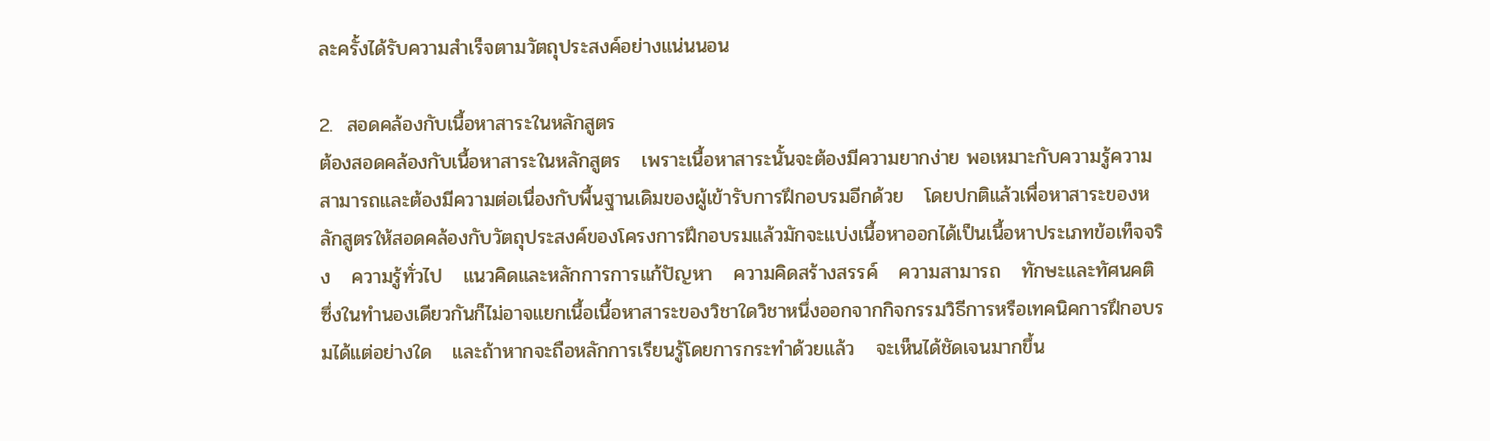ละครั้งได้รับความสำเร็จตามวัตถุประสงค์อย่างแน่นนอน

2.  สอดคล้องกับเนื้อหาสาระในหลักสูตร
ต้องสอดคล้องกับเนื้อหาสาระในหลักสูตร   เพราะเนื้อหาสาระนั้นจะต้องมีความยากง่าย พอเหมาะกับความรู้ความสามารถและต้องมีความต่อเนื่องกับพื้นฐานเดิมของผู้เข้ารับการฝึกอบรมอีกด้วย   โดยปกติแล้วเพื่อหาสาระของหลักสูตรให้สอดคล้องกับวัตถุประสงค์ของโครงการฝึกอบรมแล้วมักจะแบ่งเนื้อหาออกได้เป็นเนื้อหาประเภทข้อเท็จจริง   ความรู้ทั่วไป   แนวคิดและหลักการการแก้ปัญหา   ความคิดสร้างสรรค์   ความสามารถ   ทักษะและทัศนคติ   ซึ่งในทำนองเดียวกันก็ไม่อาจแยกเนื้อเนื้อหาสาระของวิชาใดวิชาหนึ่งออกจากกิจกรรมวิธีการหรือเทคนิคการฝึกอบรมได้แต่อย่างใด   และถ้าหากจะถือหลักการเรียนรู้โดยการกระทำด้วยแล้ว   จะเห็นได้ชัดเจนมากขึ้น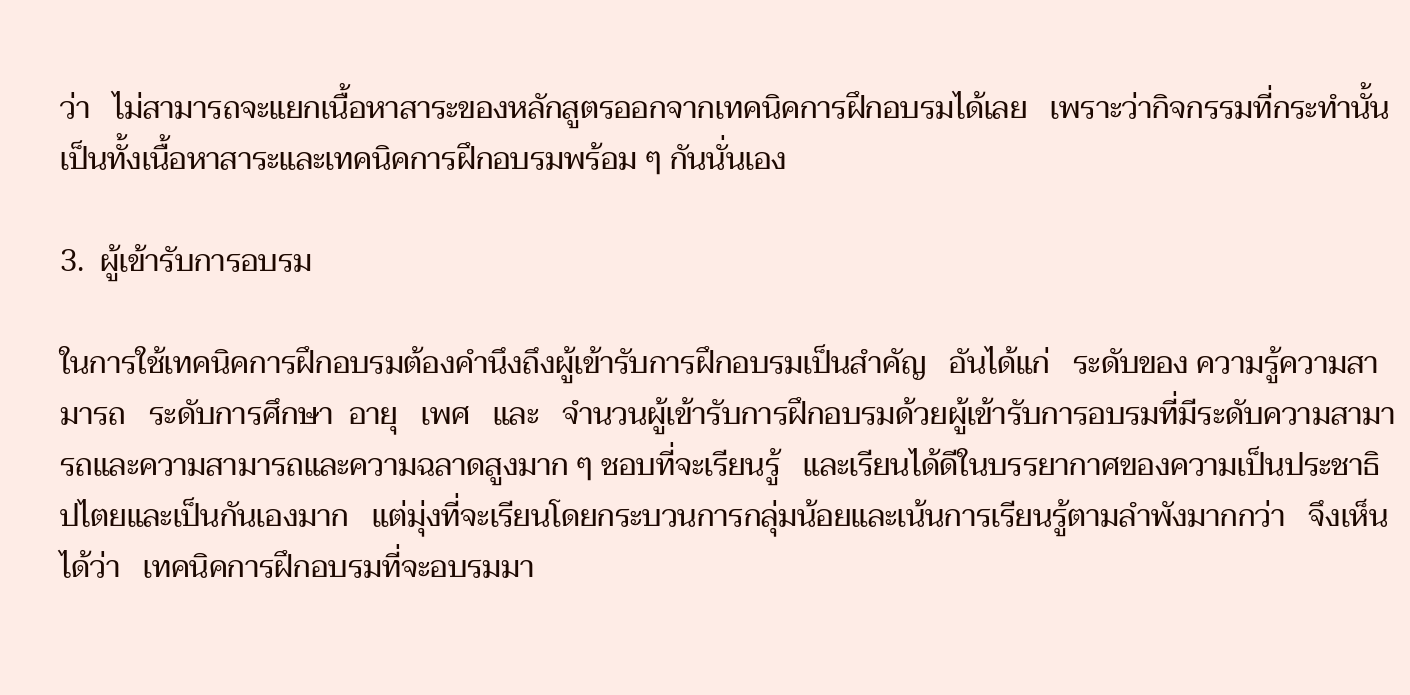ว่า   ไม่สามารถจะแยกเนื้อหาสาระของหลักสูตรออกจากเทคนิคการฝึกอบรมได้เลย   เพราะว่ากิจกรรมที่กระทำนั้น   เป็นทั้งเนื้อหาสาระและเทคนิคการฝึกอบรมพร้อม ๆ กันนั่นเอง

3.  ผู้เข้ารับการอบรม

ในการใช้เทคนิคการฝึกอบรมต้องคำนึงถึงผู้เข้ารับการฝึกอบรมเป็นสำคัญ   อันได้แก่   ระดับของ ความรู้ความสามารถ   ระดับการศึกษา  อายุ   เพศ   และ   จำนวนผู้เข้ารับการฝึกอบรมด้วยผู้เข้ารับการอบรมที่มีระดับความสามารถและความสามารถและความฉลาดสูงมาก ๆ ชอบที่จะเรียนรู้   และเรียนได้ดีในบรรยากาศของความเป็นประชาธิปไตยและเป็นกันเองมาก   แต่มุ่งที่จะเรียนโดยกระบวนการกลุ่มน้อยและเน้นการเรียนรู้ตามลำพังมากกว่า   จึงเห็นได้ว่า   เทคนิคการฝึกอบรมที่จะอบรมมา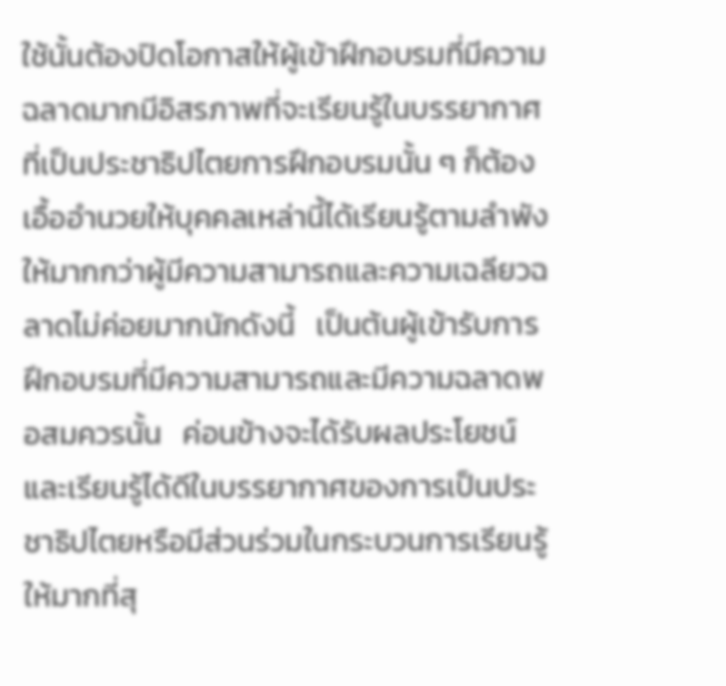ใช้นั้นต้องปิดโอกาสให้ผู้เข้าฝึกอบรมที่มีความฉลาดมากมีอิสรภาพที่จะเรียนรู้ในบรรยากาศที่เป็นประชาธิปไตยการฝึกอบรมนั้น ๆ ก็ต้องเอื้ออำนวยให้บุคคลเหล่านี้ได้เรียนรู้ตามลำพังให้มากกว่าผู้มีความสามารถและความเฉลียวฉลาดไม่ค่อยมากนักดังนี้   เป็นต้นผู้เข้ารับการฝึกอบรมที่มีความสามารถและมีความฉลาดพอสมควรนั้น   ค่อนข้างจะได้รับผลประโยชน์และเรียนรู้ได้ดีในบรรยากาศของการเป็นประชาธิปไตยหรือมีส่วนร่วมในกระบวนการเรียนรู้ให้มากที่สุ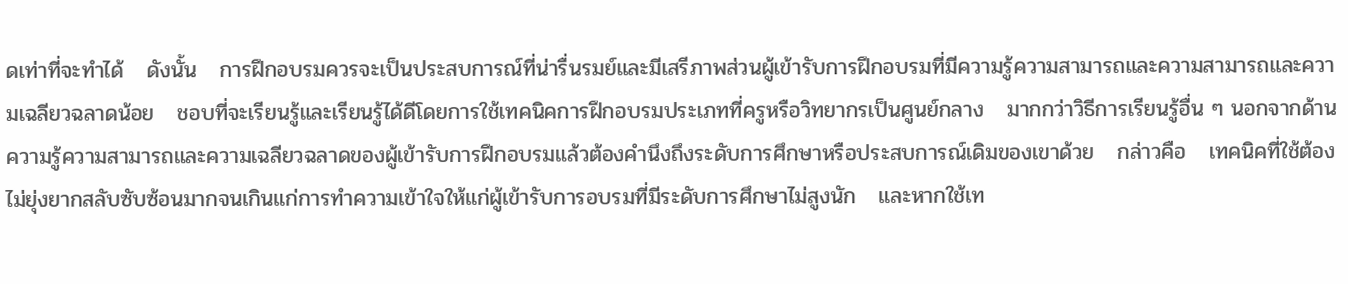ดเท่าที่จะทำได้   ดังนั้น   การฝึกอบรมควรจะเป็นประสบการณ์ที่น่ารื่นรมย์และมีเสรีภาพส่วนผู้เข้ารับการฝึกอบรมที่มีความรู้ความสามารถและความสามารถและความเฉลียวฉลาดน้อย   ชอบที่จะเรียนรู้และเรียนรู้ได้ดีโดยการใช้เทคนิคการฝึกอบรมประเภทที่ครูหรือวิทยากรเป็นศูนย์กลาง   มากกว่าวิธีการเรียนรู้อื่น ๆ นอกจากด้านความรู้ความสามารถและความเฉลียวฉลาดของผู้เข้ารับการฝึกอบรมแล้วต้องคำนึงถึงระดับการศึกษาหรือประสบการณ์เดิมของเขาด้วย   กล่าวคือ   เทคนิคที่ใช้ต้องไม่ยุ่งยากสลับซับซ้อนมากจนเกินแก่การทำความเข้าใจให้แก่ผู้เข้ารับการอบรมที่มีระดับการศึกษาไม่สูงนัก   และหากใช้เท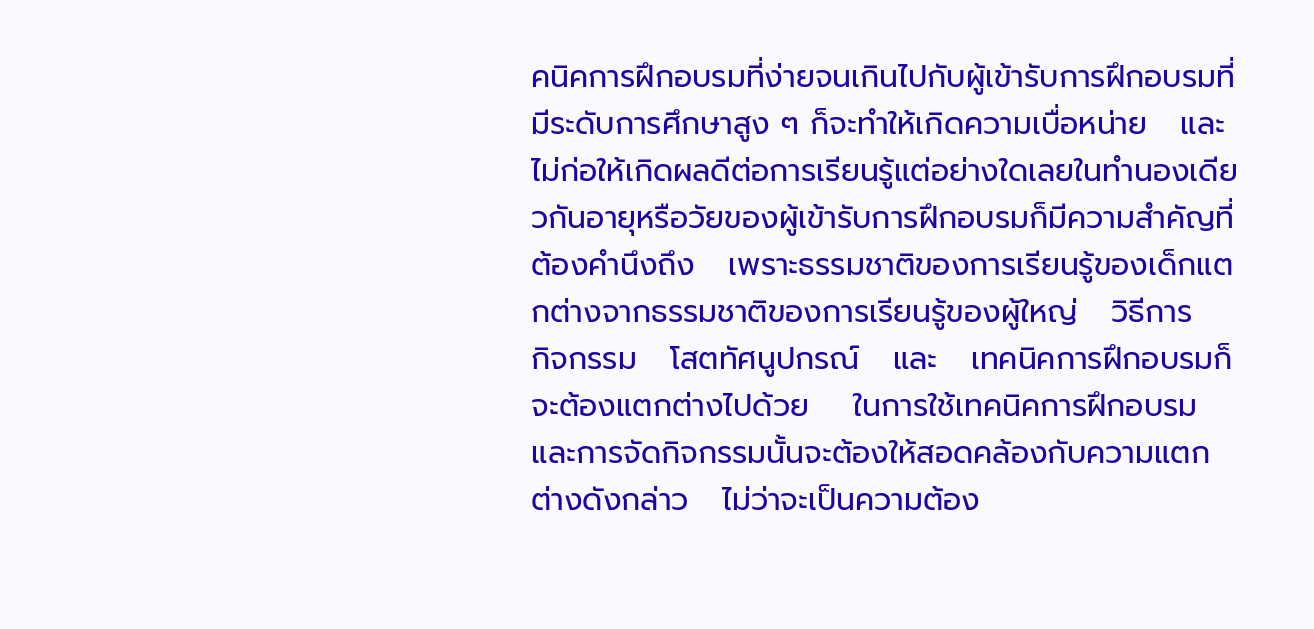คนิคการฝึกอบรมที่ง่ายจนเกินไปกับผู้เข้ารับการฝึกอบรมที่มีระดับการศึกษาสูง ๆ ก็จะทำให้เกิดความเบื่อหน่าย   และไม่ก่อให้เกิดผลดีต่อการเรียนรู้แต่อย่างใดเลยในทำนองเดียวกันอายุหรือวัยของผู้เข้ารับการฝึกอบรมก็มีความสำคัญที่ต้องคำนึงถึง   เพราะธรรมชาติของการเรียนรู้ของเด็กแตกต่างจากธรรมชาติของการเรียนรู้ของผู้ใหญ่   วิธีการ   กิจกรรม   โสตทัศนูปกรณ์   และ   เทคนิคการฝึกอบรมก็จะต้องแตกต่างไปด้วย    ในการใช้เทคนิคการฝึกอบรมและการจัดกิจกรรมนั้นจะต้องให้สอดคล้องกับความแตกต่างดังกล่าว   ไม่ว่าจะเป็นความต้อง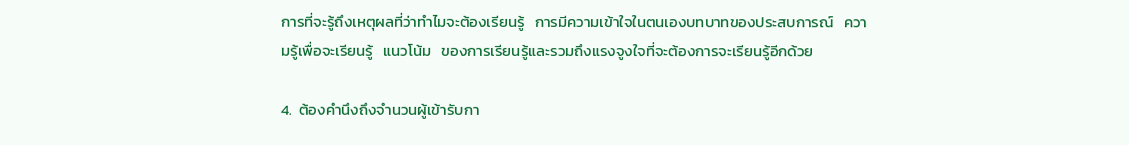การที่จะรู้ถึงเหตุผลที่ว่าทำไมจะต้องเรียนรู้   การมีความเข้าใจในตนเองบทบาทของประสบการณ์   ความรู้เพื่อจะเรียนรู้   แนวโน้ม   ของการเรียนรู้และรวมถึงแรงจูงใจที่จะต้องการจะเรียนรู้อีกด้วย

4.  ต้องคำนึงถึงจำนวนผู้เข้ารับกา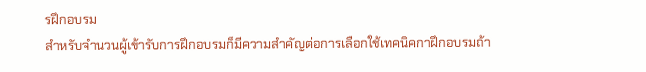รฝึกอบรม
สำหรับจำนวนผู้เข้ารับการฝึกอบรมก็มีความสำคัญต่อการเลือกใช้เทคนิคกาฝึกอบรมถ้า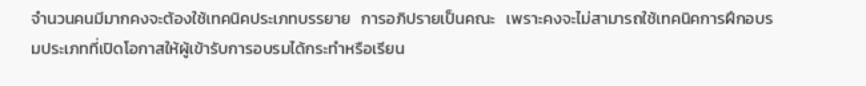จำนวนคนมีมากคงจะต้องใช้เทคนิคประเภทบรรยาย   การอภิปรายเป็นคณะ   เพราะคงจะไม่สามารถใช้เทคนิคการฝึกอบรมประเภทที่เปิดโอกาสให้ผู้เข้ารับการอบรมได้กระทำหรือเรียน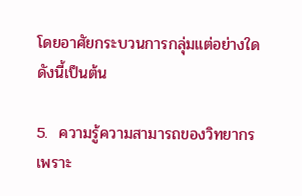โดยอาศัยกระบวนการกลุ่มแต่อย่างใดดังนี้เป็นต้น

5.  ความรู้ความสามารถของวิทยากร
เพราะ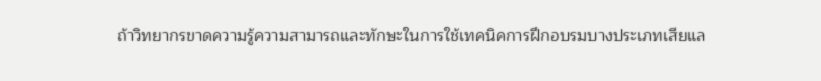ถ้าวิทยากรขาดความรู้ความสามารถและทักษะในการใช้เทคนิคการฝึกอบรมบางประเภทเสียแล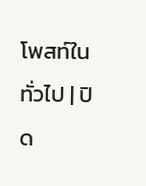โพสท์ใน ทั่วไป | ปิด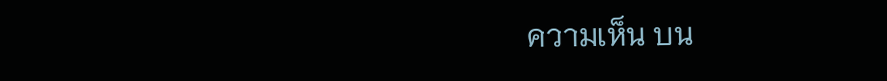ความเห็น บน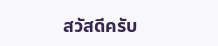สวัสดีครับ